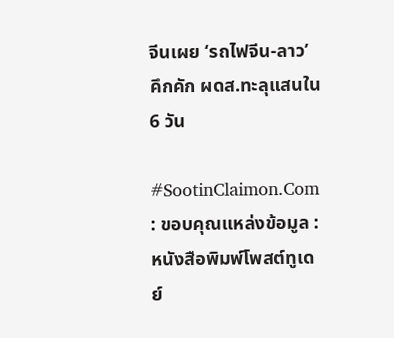จีนเผย ‘รถไฟจีน-ลาว’ คึกคัก ผดส.ทะลุแสนใน 6 วัน

#SootinClaimon.Com : ขอบคุณแหล่งข้อมูล : หนังสือพิมพ์โพสต์ทูเดย์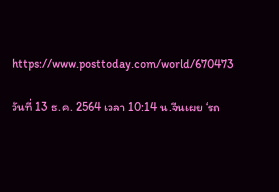https://www.posttoday.com/world/670473

วันที่ 13 ธ.ค. 2564 เวลา 10:14 น.จีนเผย ‘รถ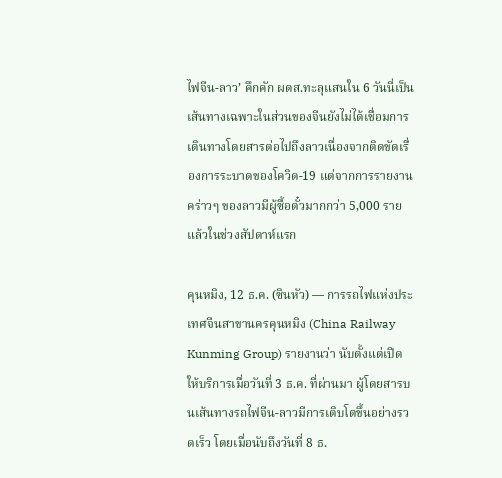ไฟจีน-ลาว’ คึกคัก ผดส.ทะลุแสนใน 6 วันนี่เป็นเส้นทางเฉพาะในส่วนของจีนยังไม่ได้เชื่อมการเดินทางโดยสารต่อไปถึงลาวเนื่องจากติดขัดเรื่องการระบาดของโควิด-19 แต่จากการรายงานคร่าวๆ ของลาวมีผู้ซื้อตั๋วมากกว่า 5,000 รายแล้วในช่วงสัปดาห์แรก

คุนหมิง, 12 ธ.ค. (ซินหัว) — การรถไฟแห่งประเทศจีนสาขานครคุนหมิง (China Railway Kunming Group) รายงานว่า นับตั้งแต่เปิดให้บริการเมื่อวันที่ 3 ธ.ค. ที่ผ่านมา ผู้โดยสารบนเส้นทางรถไฟจีน-ลาวมีการเติบโตขึ้นอย่างรวดเร็ว โดยเมื่อนับถึงวันที่ 8 ธ.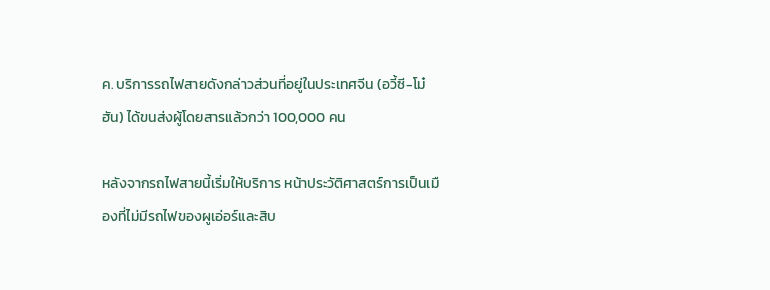ค. บริการรถไฟสายดังกล่าวส่วนที่อยู่ในประเทศจีน (อวี้ซี-โม๋ฮัน) ได้ขนส่งผู้โดยสารแล้วกว่า 100,000 คน

หลังจากรถไฟสายนี้เริ่มให้บริการ หน้าประวัติศาสตร์การเป็นเมืองที่ไม่มีรถไฟของผูเอ่อร์และสิบ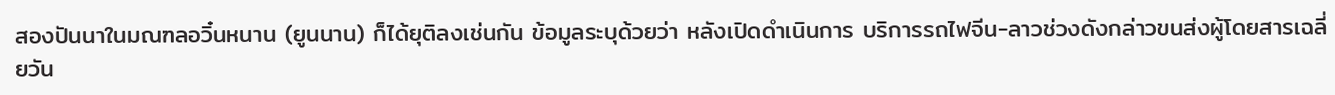สองปันนาในมณฑลอวิ๋นหนาน (ยูนนาน) ก็ได้ยุติลงเช่นกัน ข้อมูลระบุด้วยว่า หลังเปิดดำเนินการ บริการรถไฟจีน-ลาวช่วงดังกล่าวขนส่งผู้โดยสารเฉลี่ยวัน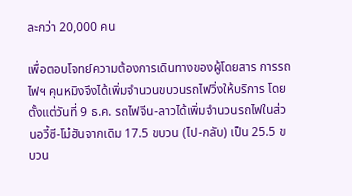ละกว่า 20,000 คน

เพื่อตอบโจทย์ความต้องการเดินทางของผู้โดยสาร การรถไฟฯ คุนหมิงจึงได้เพิ่มจำนวนขบวนรถไฟวิ่งให้บริการ โดยตั้งแต่วันที่ 9 ธ.ค. รถไฟจีน-ลาวได้เพิ่มจำนวนรถไฟในส่วนอวี้ซี-โม๋ฮันจากเดิม 17.5 ขบวน (ไป-กลับ) เป็น 25.5 ขบวน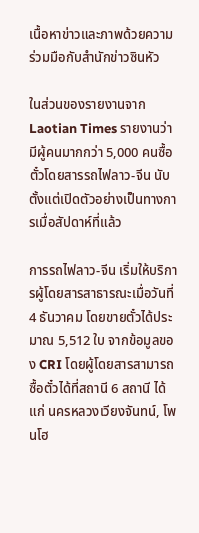เนื้อหาข่าวและภาพด้วยความร่วมมือกับสำนักข่าวซินหัว

ในส่วนของรายงานจาก Laotian Times รายงานว่ามีผู้คนมากกว่า 5,000 คนซื้อตั๋วโดยสารรถไฟลาว-จีน นับตั้งแต่เปิดตัวอย่างเป็นทางการเมื่อสัปดาห์ที่แล้ว

การรถไฟลาว-จีน เริ่มให้บริการผู้โดยสารสาธารณะเมื่อวันที่ 4 ธันวาคม โดยขายตั๋วได้ประมาณ 5,512 ใบ จากข้อมูลของ CRI โดยผู้โดยสารสามารถซื้อตั๋วได้ที่สถานี 6 สถานี ได้แก่ นครหลวงเวียงจันทน์, โพนโฮ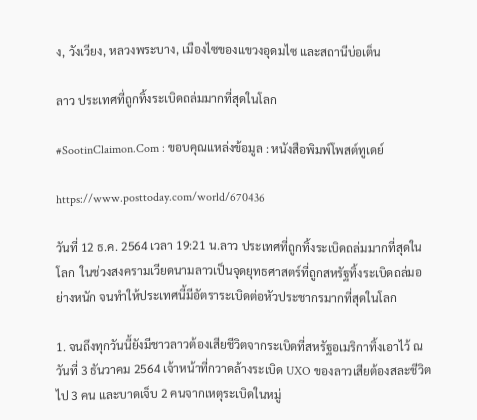ง, วังเวียง, หลวงพระบาง, เมืองไซของแขวงอุดมไซ และสถานีบ่อเต็น

ลาว ประเทศที่ถูกทิ้งระเบิดถล่มมากที่สุดในโลก

#SootinClaimon.Com : ขอบคุณแหล่งข้อมูล : หนังสือพิมพ์โพสต์ทูเดย์

https://www.posttoday.com/world/670436

วันที่ 12 ธ.ค. 2564 เวลา 19:21 น.ลาว ประเทศที่ถูกทิ้งระเบิดถล่มมากที่สุดในโลก  ในช่วงสงครามเวียดนามลาวเป็นจุดยุทธศาสตร์ที่ถูกสหรัฐทิ้งระเบิดถล่มอย่างหนัก จนทำให้ประเทศนี้มีอัตราระเบิดต่อหัวประชากรมากที่สุดในโลก

1. จนถึงทุกวันนี้ยังมีชาวลาวต้องเสียชีวิตจากระเบิดที่สหรัฐอเมริกาทิ้งเอาไว้ ณ วันที่ 3 ธันวาคม 2564 เจ้าหน้าที่กวาดล้างระเบิด UXO ของลาวเสียต้องสละชีวิตไป 3 คน และบาดเจ็บ 2 คนจากเหตุระเบิดในหมู่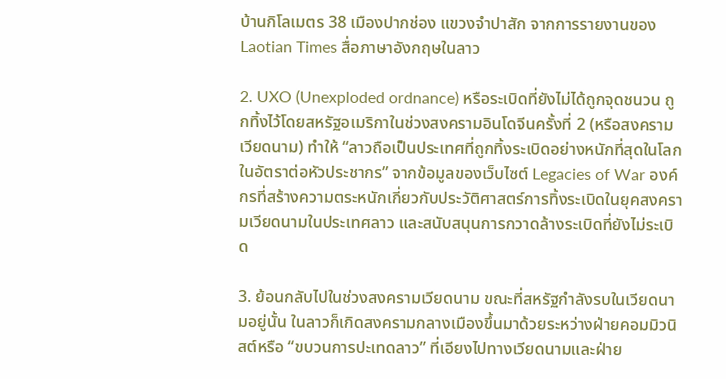บ้านกิโลเมตร 38 เมืองปากช่อง แขวงจำปาสัก จากการรายงานของ Laotian Times สื่อภาษาอังกฤษในลาว

2. UXO (Unexploded ordnance) หรือระเบิดที่ยังไม่ได้ถูกจุดชนวน ถูกทิ้งไว้โดยสหรัฐอเมริกาในช่วงสงครามอินโดจีนครั้งที่ 2 (หรือสงครามเวียดนาม) ทำให้ “ลาวถือเป็นประเทศที่ถูกทิ้งระเบิดอย่างหนักที่สุดในโลกในอัตราต่อหัวประชากร” จากข้อมูลของเว็บไซต์ Legacies of War องค์กรที่สร้างความตระหนักเกี่ยวกับประวัติศาสตร์การทิ้งระเบิดในยุคสงครามเวียดนามในประเทศลาว และสนับสนุนการกวาดล้างระเบิดที่ยังไม่ระเบิด

3. ย้อนกลับไปในช่วงสงครามเวียดนาม ขณะที่สหรัฐกำลังรบในเวียดนามอยู่นั้น ในลาวก็เกิดสงครามกลางเมืองขึ้นมาด้วยระหว่างฝ่ายคอมมิวนิสต์หรือ “ขบวนการปะเทดลาว” ที่เอียงไปทางเวียดนามและฝ่าย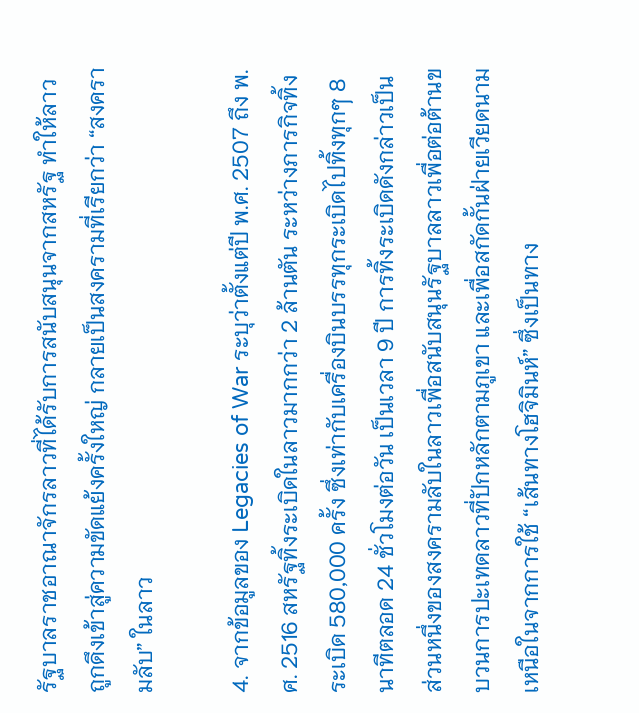รัฐบาลราชอาณาจักรลาวที่ได้รับการสนับสนุนจากสหรัฐ ทำให้ลาวถูกดึงเข้าสู่ความขัดแย้งครั้งใหญ่ กลายเป็นสงครามที่เรียกว่า “สงครามลับ” ในลาว

4. จากข้อมูลของ Legacies of War ระบุว่าตั้งแต่ปี พ.ศ. 2507 ถึง พ.ศ. 2516 สหรัฐทิ้งระเบิดในลาวมากกว่า 2 ล้านตัน ระหว่างภารกิจทิ้งระเบิด 580,000 ครั้ง ซึ่งเท่ากับเครื่องบินบรรทุกระเบิดไปทิ้งทุกๆ 8 นาทีตลอด 24 ชั่วโมงต่อวัน เป็นเวลา 9 ปี การทิ้งระเบิดดังกล่าวเป็นส่วนหนึ่งของสงครามลับในลาวเพื่อสนับสนุนรัฐบาลลาวเพื่อต่อต้านขบวนการปะเทดลาวที่ปักหลักตามภูเขา และเพื่อสกัดกั้นฝ่ายเวียดนามเหนือในจากการใช้ “เส้นทางโฮจิมินห์” ซึ่งเป็นทาง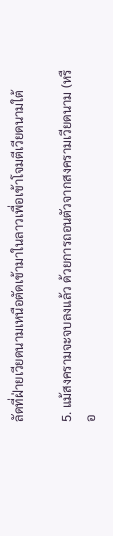ลัดที่ฝ่ายเวียดนามเหนือตัดเข้ามาในลาวเพื่อเข้าโจมตีเวียดนามใต้

5. แม้สงครามจะจบลงแล้ว ด้วยการถอนตัวจากสงครามเวียดนาม (หรือ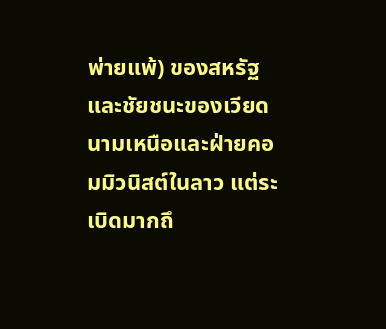พ่ายแพ้) ของสหรัฐและชัยชนะของเวียดนามเหนือและฝ่ายคอมมิวนิสต์ในลาว แต่ระเบิดมากถึ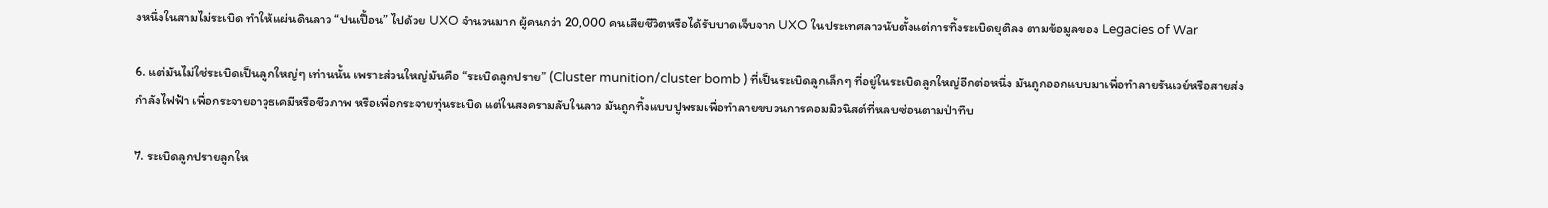งหนึ่งในสามไม่ระเบิด ทำให้แผ่นดินลาว “ปนเปื้อน” ไปด้วย UXO จำนวนมาก ผู้คนกว่า 20,000 คนเสียชีวิตหรือได้รับบาดเจ็บจาก UXO ในประเทศลาวนับตั้งแต่การทิ้งระเบิดยุติลง ตามข้อมูลของ Legacies of War

6. แต่มันไม่ใช่ระเบิดเป็นลูกใหญ่ๆ เท่านนั้น เพราะส่วนใหญ่มันคือ “ระเบิดลูกปราย” (Cluster munition/cluster bomb ) ที่เป็นระเบิดลูกเล็กๆ ที่อยู่ในระเบิดลูกใหญ่อีกต่อหนึ่ง มันถูกออกแบบมาเพื่อทำลายรันเวย์หรือสายส่งกำลังไฟฟ้า เพื่อกระจายอาวุธเคมีหรือชีวภาพ หรือเพื่อกระจายทุ่นระเบิด แต่ในสงครามลับในลาว มันถูกทิ้งแบบปูพรมเพื่อทำลายขบวนการคอมมิวนิสต์ที่หลบซ่อนตามป่าทึบ

7. ระเบิดลูกปรายลูกให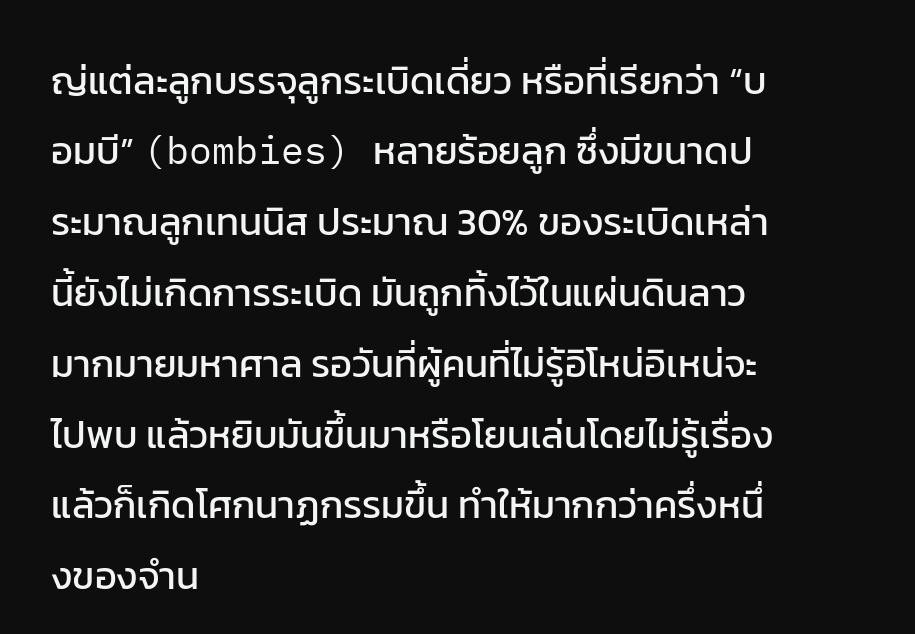ญ่แต่ละลูกบรรจุลูกระเบิดเดี่ยว หรือที่เรียกว่า “บอมบี” (bombies) หลายร้อยลูก ซึ่งมีขนาดประมาณลูกเทนนิส ประมาณ 30% ของระเบิดเหล่านี้ยังไม่เกิดการระเบิด มันถูกทิ้งไว้ในแผ่นดินลาวมากมายมหาศาล รอวันที่ผู้คนที่ไม่รู้อิโหน่อิเหน่จะไปพบ แล้วหยิบมันขึ้นมาหรือโยนเล่นโดยไม่รู้เรื่อง แล้วก็เกิดโศกนาฏกรรมขึ้น ทำให้มากกว่าครึ่งหนึ่งของจำน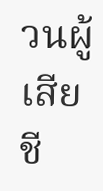วนผู้เสียชี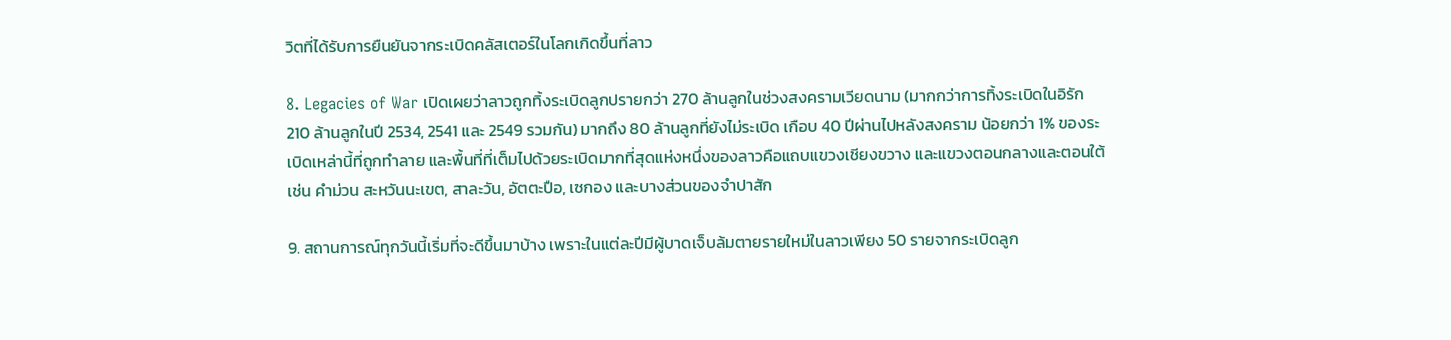วิตที่ได้รับการยืนยันจากระเบิดคลัสเตอร์ในโลกเกิดขึ้นที่ลาว

8. Legacies of War เปิดเผยว่าลาวถูกทิ้งระเบิดลูกปรายกว่า 270 ล้านลูกในช่วงสงครามเวียดนาม (มากกว่าการทิ้งระเบิดในอิรัก 210 ล้านลูกในปี 2534, 2541 และ 2549 รวมกัน) มากถึง 80 ล้านลูกที่ยังไม่ระเบิด เกือบ 40 ปีผ่านไปหลังสงคราม น้อยกว่า 1% ของระเบิดเหล่านี้ที่ถูกทำลาย และพื้นที่ที่เต็มไปด้วยระเบิดมากที่สุดแห่งหนึ่งของลาวคือแถบแขวงเชียงขวาง และแขวงตอนกลางและตอนใต้ เช่น คำม่วน สะหวันนะเขต, สาละวัน, อัตตะปือ, เซกอง และบางส่วนของจำปาสัก

9. สถานการณ์ทุกวันนี้เริ่มที่จะดีขึ้นมาบ้าง เพราะในแต่ละปีมีผู้บาดเจ็บล้มตายรายใหม่ในลาวเพียง 50 รายจากระเบิดลูก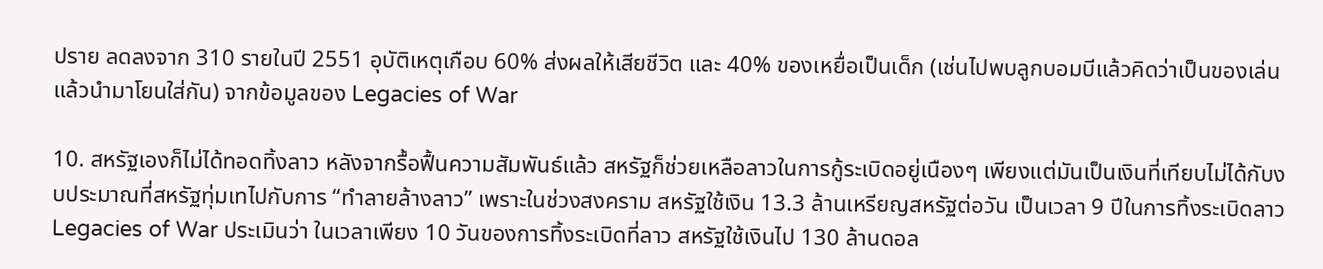ปราย ลดลงจาก 310 รายในปี 2551 อุบัติเหตุเกือบ 60% ส่งผลให้เสียชีวิต และ 40% ของเหยื่อเป็นเด็ก (เช่นไปพบลูกบอมบีแล้วคิดว่าเป็นของเล่นแล้วนำมาโยนใส่กัน) จากข้อมูลของ Legacies of War

10. สหรัฐเองก็ไม่ได้ทอดทิ้งลาว หลังจากรื้อฟื้นความสัมพันธ์แล้ว สหรัฐก็ช่วยเหลือลาวในการกู้ระเบิดอยู่เนืองๆ เพียงแต่มันเป็นเงินที่เทียบไม่ได้กับงบประมาณที่สหรัฐทุ่มเทไปกับการ “ทำลายล้างลาว” เพราะในช่วงสงคราม สหรัฐใช้เงิน 13.3 ล้านเหรียญสหรัฐต่อวัน เป็นเวลา 9 ปีในการทิ้งระเบิดลาว Legacies of War ประเมินว่า ในเวลาเพียง 10 วันของการทิ้งระเบิดที่ลาว สหรัฐใช้เงินไป 130 ล้านดอล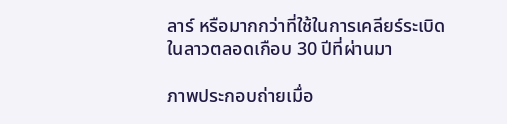ลาร์ หรือมากกว่าที่ใช้ในการเคลียร์ระเบิดในลาวตลอดเกือบ 30 ปีที่ผ่านมา

ภาพประกอบถ่ายเมื่อ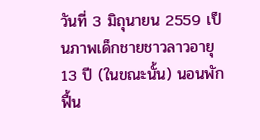วันที่ 3 มิถุนายน 2559 เป็นภาพเด็กชายชาวลาวอายุ 13 ปี (ในขณะนั้น) นอนพักฟื้น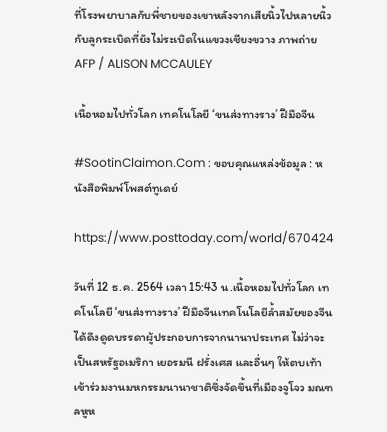ที่โรงพยาบาลกับพี่ชายของเขาหลังจากเสียนิ้วไปหลายนิ้วกับลูกระเบิดที่ยังไม่ระเบิดในแขวงเชียงขวาง ภาพถ่าย AFP / ALISON MCCAULEY

เนื้อหอมไปทั่วโลก เทคโนโลยี ‘ขนส่งทางราง’ ฝีมือจีน

#SootinClaimon.Com : ขอบคุณแหล่งข้อมูล : หนังสือพิมพ์โพสต์ทูเดย์

https://www.posttoday.com/world/670424

วันที่ 12 ธ.ค. 2564 เวลา 15:43 น.เนื้อหอมไปทั่วโลก เทคโนโลยี ‘ขนส่งทางราง’ ฝีมือจีนเทคโนโลยีล้ำสมัยของจีนได้ดึงดูดบรรดาผู้ประกอบการจากนานาประเทศ ไม่ว่าจะเป็นสหรัฐอเมริกา เยอรมนี ฝรั่งเศส และอื่นๆ ให้ตบเท้าเข้าร่วมงานมหกรรมนานาชาติซึ่งจัดขึ้นที่เมืองจูโจว มณฑลหูห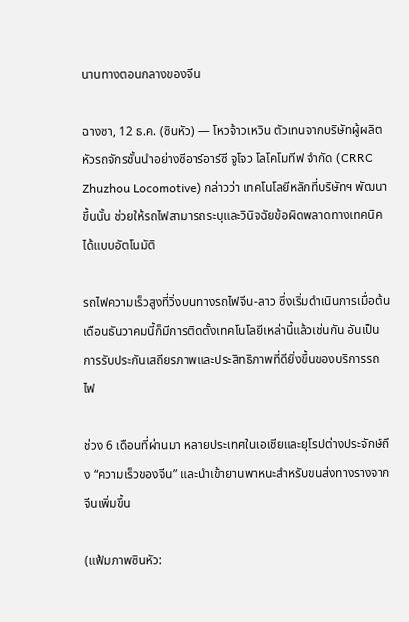นานทางตอนกลางของจีน

ฉางซา, 12 ธ.ค. (ซินหัว) — โหวจ้าวเหวิน ตัวเทนจากบริษัทผู้ผลิตหัวรถจักรชั้นนำอย่างซีอาร์อาร์ซี จูโจว โลโคโมทีฟ จำกัด (CRRC Zhuzhou Locomotive) กล่าวว่า เทคโนโลยีหลักที่บริษัทฯ พัฒนาขึ้นนั้น ช่วยให้รถไฟสามารถระบุและวินิจฉัยข้อผิดพลาดทางเทคนิคได้แบบอัตโนมัติ

รถไฟความเร็วสูงที่วิ่งบนทางรถไฟจีน-ลาว ซึ่งเริ่มดำเนินการเมื่อต้นเดือนธันวาคมนี้ก็มีการติดตั้งเทคโนโลยีเหล่านี้แล้วเช่นกัน อันเป็นการรับประกันเสถียรภาพและประสิทธิภาพที่ดียิ่งขึ้นของบริการรถไฟ

ช่วง 6 เดือนที่ผ่านมา หลายประเทศในเอเชียและยุโรปต่างประจักษ์ถึง “ความเร็วของจีน” และนำเข้ายานพาหนะสำหรับขนส่งทางรางจากจีนเพิ่มขึ้น

(แฟ้มภาพซินหัว: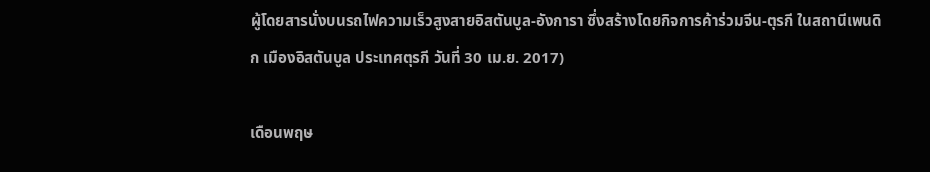ผู้โดยสารนั่งบนรถไฟความเร็วสูงสายอิสตันบูล-อังการา ซึ่งสร้างโดยกิจการค้าร่วมจีน-ตุรกี ในสถานีเพนดิก เมืองอิสตันบูล ประเทศตุรกี วันที่ 30 เม.ย. 2017)

เดือนพฤษ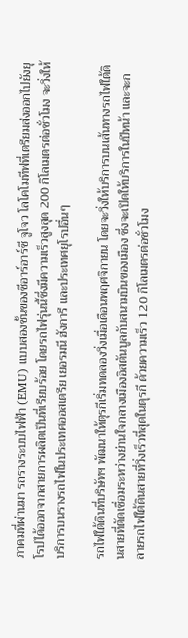ภาคมที่ผ่านมา รถรางระบบไฟฟ้า (EMU) แบบสองชั้นของซีอาร์อาร์ซี จูโจว โลโคโมทีฟที่เตรียมส่งออกไปยังยุโรปได้ออกจากสายการผลิตเป็นที่เรียบร้อย โดยรถไฟรุ่นนี้ซึ่งมีความเร็วสูงสุด 200 กิโลเมตรต่อชั่วโมง จะวิ่งให้บริการบนรางรถไฟในประเทศออสเตรีย เยอรมนี ฮังการี และประเทศยุโรปอื่นๆ

รถไฟใต้ดินที่บริษัทฯ พัฒนาให้ตุรกีเริ่มทดลองวิ่งเมื่อเดือนพฤศจิกายน โดยจะวิ่งให้บริการบนเส้นทางรถไฟใต้ดินสายที่ตัดเชื่อมระหว่างย่านใจกลางเมืองอิสตันบูลกับสนามบินของเมือง ซึ่งจะเปิดให้บริการในปีหน้า และจะกลายรถไฟใต้ดินสายที่วิ่งเร็วที่สุดในตุรกี ด้วยความเร็ว 120 กิโลเมตรต่อชั่วโมง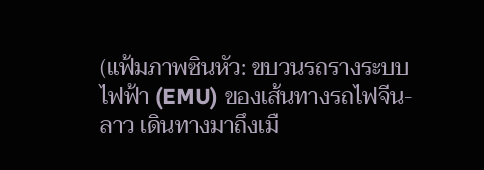(แฟ้มภาพซินหัว: ขบวนรถรางระบบไฟฟ้า (EMU) ของเส้นทางรถไฟจีน-ลาว เดินทางมาถึงเมื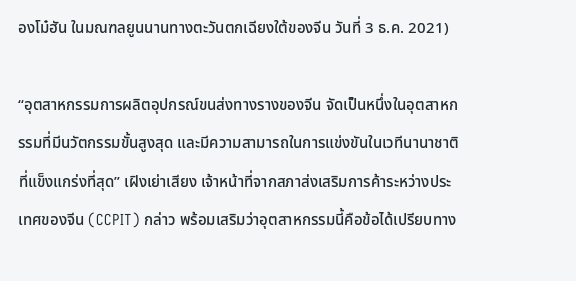องโม๋ฮัน ในมณฑลยูนนานทางตะวันตกเฉียงใต้ของจีน วันที่ 3 ธ.ค. 2021)

“อุตสาหกรรมการผลิตอุปกรณ์ขนส่งทางรางของจีน จัดเป็นหนึ่งในอุตสาหกรรมที่มีนวัตกรรมขั้นสูงสุด และมีความสามารถในการแข่งขันในเวทีนานาชาติที่แข็งแกร่งที่สุด” เฝิงเย่าเสียง เจ้าหน้าที่จากสภาส่งเสริมการค้าระหว่างประเทศของจีน (CCPIT) กล่าว พร้อมเสริมว่าอุตสาหกรรมนี้คือข้อได้เปรียบทาง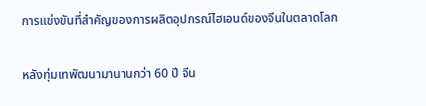การแข่งขันที่สำคัญของการผลิตอุปกรณ์ไฮเอนด์ของจีนในตลาดโลก

หลังทุ่มเทพัฒนามานานกว่า 60 ปี จีน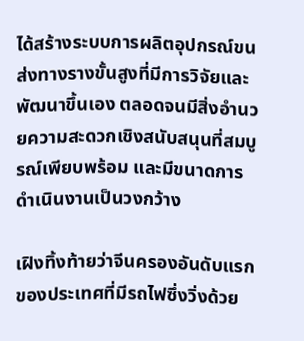ได้สร้างระบบการผลิตอุปกรณ์ขนส่งทางรางขั้นสูงที่มีการวิจัยและพัฒนาขึ้นเอง ตลอดจนมีสิ่งอำนวยความสะดวกเชิงสนับสนุนที่สมบูรณ์เพียบพร้อม และมีขนาดการดำเนินงานเป็นวงกว้าง

เฝิงทิ้งท้ายว่าจีนครองอันดับแรกของประเทศที่มีรถไฟซึ่งวิ่งด้วย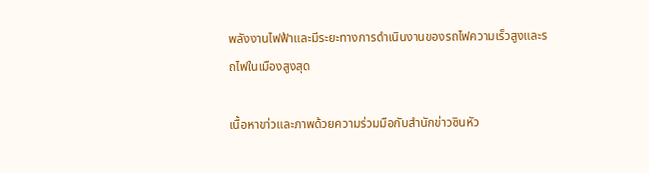พลังงานไฟฟ้าและมีระยะทางการดำเนินงานของรถไฟความเร็วสูงและรถไฟในเมืองสูงสุด

เนื้อหาขา่วและภาพด้วยความร่วมมือกับสำนักข่าวซินหัว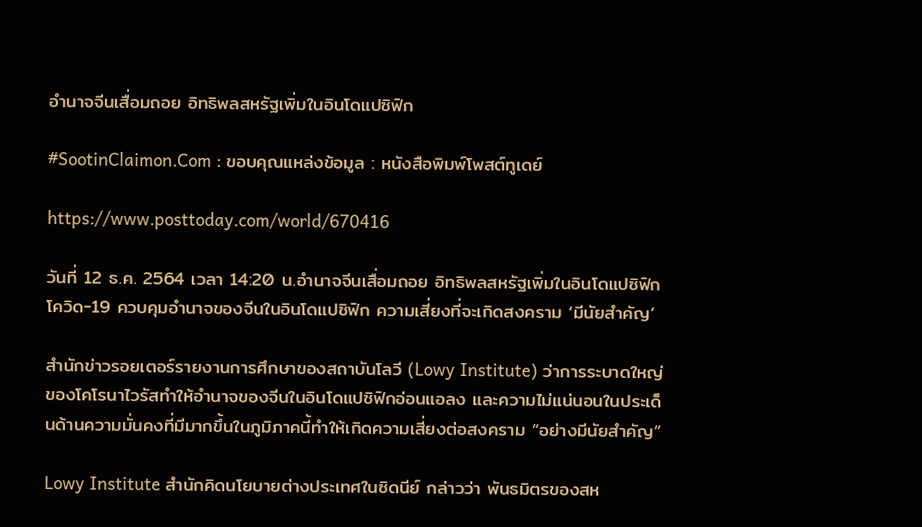อำนาจจีนเสื่อมถอย อิทธิพลสหรัฐเพิ่มในอินโดแปซิฟิก

#SootinClaimon.Com : ขอบคุณแหล่งข้อมูล : หนังสือพิมพ์โพสต์ทูเดย์

https://www.posttoday.com/world/670416

วันที่ 12 ธ.ค. 2564 เวลา 14:20 น.อำนาจจีนเสื่อมถอย อิทธิพลสหรัฐเพิ่มในอินโดแปซิฟิก โควิด-19 ควบคุมอำนาจของจีนในอินโดแปซิฟิก ความเสี่ยงที่จะเกิดสงคราม ‘มีนัยสำคัญ’

สำนักข่าวรอยเตอร์รายงานการศึกษาของสถาบันโลวี (Lowy Institute) ว่าการระบาดใหญ่ของโคโรนาไวรัสทำให้อำนาจของจีนในอินโดแปซิฟิกอ่อนแอลง และความไม่แน่นอนในประเด็นด้านความมั่นคงที่มีมากขึ้นในภูมิภาคนี้ทำให้เกิดความเสี่ยงต่อสงคราม “อย่างมีนัยสำคัญ”

Lowy Institute สำนักคิดนโยบายต่างประเทศในซิดนีย์ กล่าวว่า พันธมิตรของสห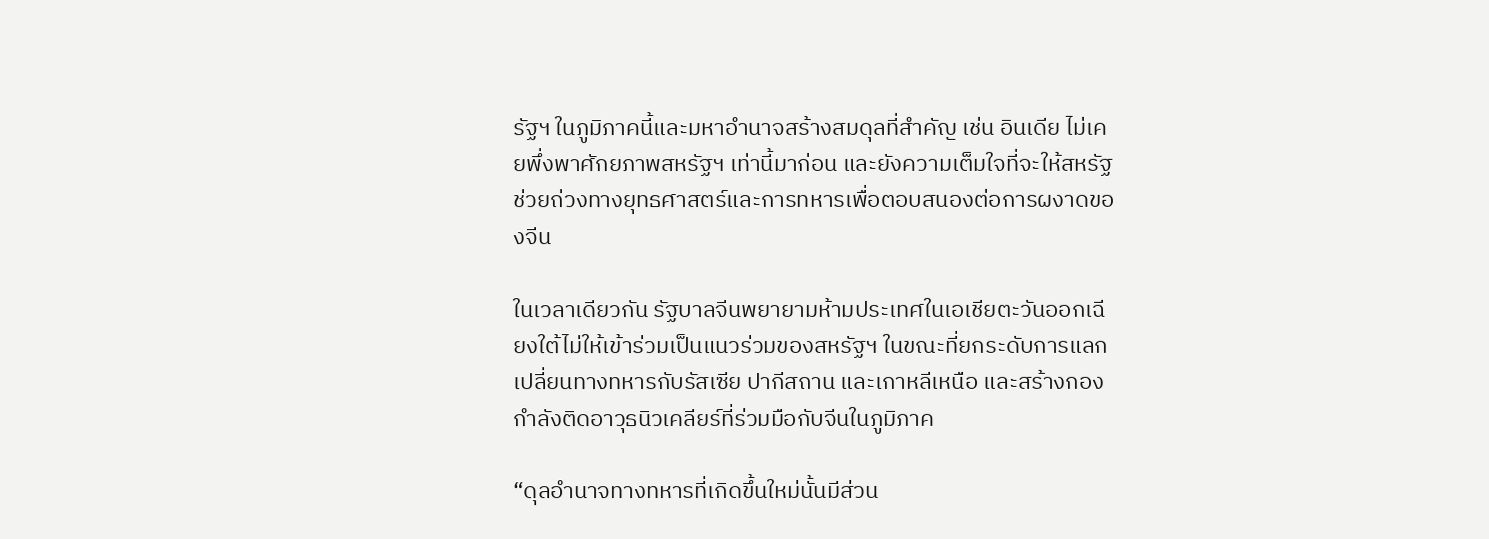รัฐฯ ในภูมิภาคนี้และมหาอำนาจสร้างสมดุลที่สำคัญ เช่น อินเดีย ไม่เคยพึ่งพาศักยภาพสหรัฐฯ เท่านี้มาก่อน และยังความเต็มใจที่จะให้สหรัฐช่วยถ่วงทางยุทธศาสตร์และการทหารเพื่อตอบสนองต่อการผงาดของจีน

ในเวลาเดียวกัน รัฐบาลจีนพยายามห้ามประเทศในเอเชียตะวันออกเฉียงใต้ไม่ให้เข้าร่วมเป็นแนวร่วมของสหรัฐฯ ในขณะที่ยกระดับการแลกเปลี่ยนทางทหารกับรัสเซีย ปากีสถาน และเกาหลีเหนือ และสร้างกองกำลังติดอาวุธนิวเคลียร์ที่ร่วมมือกับจีนในภูมิภาค

“ดุลอำนาจทางทหารที่เกิดขึ้นใหม่นั้นมีส่วน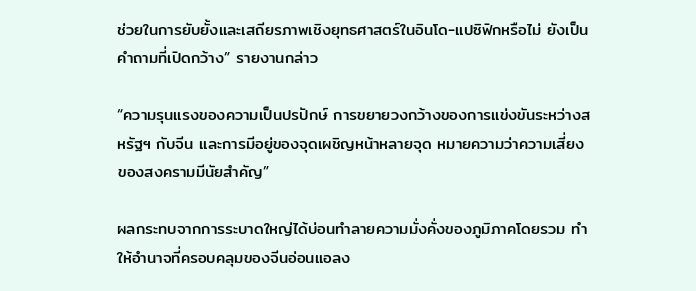ช่วยในการยับยั้งและเสถียรภาพเชิงยุทธศาสตร์ในอินโด-แปซิฟิกหรือไม่ ยังเป็นคำถามที่เปิดกว้าง” รายงานกล่าว

“ความรุนแรงของความเป็นปรปักษ์ การขยายวงกว้างของการแข่งขันระหว่างสหรัฐฯ กับจีน และการมีอยู่ของจุดเผชิญหน้าหลายจุด หมายความว่าความเสี่ยงของสงครามมีนัยสำคัญ”

ผลกระทบจากการระบาดใหญ่ได้บ่อนทำลายความมั่งคั่งของภูมิภาคโดยรวม ทำให้อำนาจที่ครอบคลุมของจีนอ่อนแอลง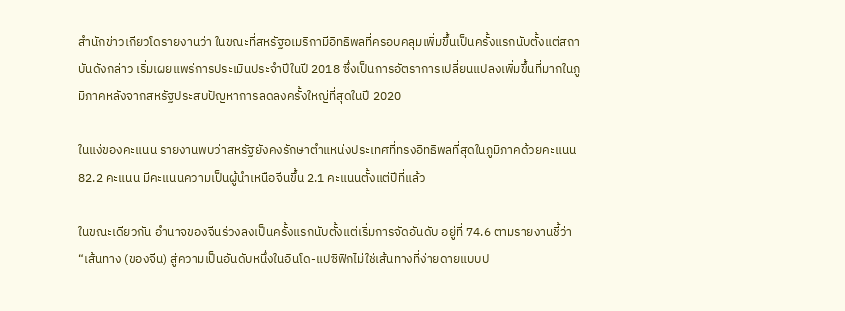สำนักข่าวเกียวโดรายงานว่า ในขณะที่สหรัฐอเมริกามีอิทธิพลที่ครอบคลุมเพิ่มขึ้นเป็นครั้งแรกนับตั้งแต่สถาบันดังกล่าว เริ่มเผยแพร่การประเมินประจำปีในปี 2018 ซึ่งเป็นการอัตราการเปลี่ยนแปลงเพิ่มขึ้นที่มากในภูมิภาคหลังจากสหรัฐประสบปัญหาการลดลงครั้งใหญ่ที่สุดในปี 2020

ในแง่ของคะแนน รายงานพบว่าสหรัฐยังคงรักษาตำแหน่งประเทศที่ทรงอิทธิพลที่สุดในภูมิภาคด้วยคะแนน 82.2 คะแนน มีคะแนนความเป็นผู้นำเหนือจีนขึ้น 2.1 คะแนนตั้งแต่ปีที่แล้ว

ในขณะเดียวกัน อำนาจของจีนร่วงลงเป็นครั้งแรกนับตั้งแต่เริ่มการจัดอันดับ อยู่ที่ 74.6 ตามรายงานชี้ว่า “เส้นทาง (ของจีน) สู่ความเป็นอันดับหนึ่งในอินโด-แปซิฟิกไม่ใช่เส้นทางที่ง่ายดายแบบป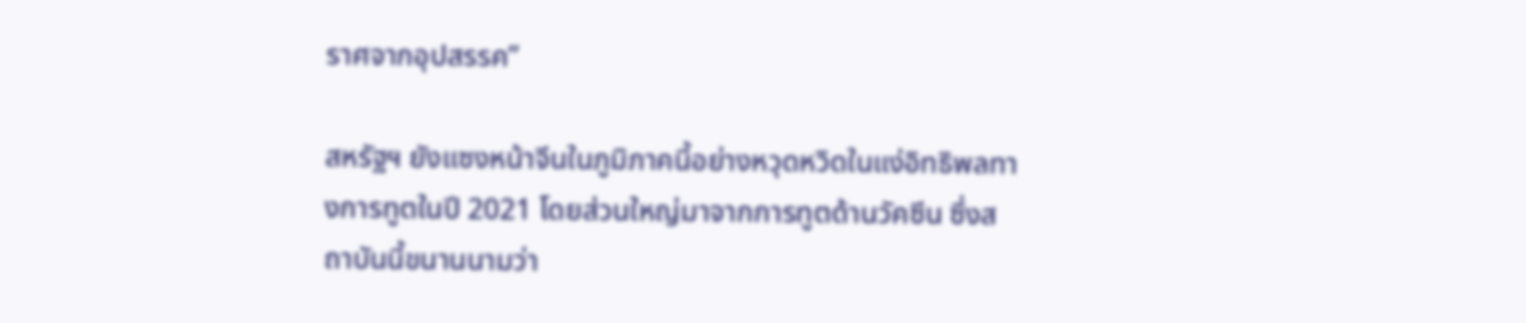ราศจากอุปสรรค”

สหรัฐฯ ยังแซงหน้าจีนในภูมิภาคนี้อย่างหวุดหวิดในแง่อิทธิพลทางการทูตในปี 2021 โดยส่วนใหญ่มาจากการทูตด้านวัคซีน ซึ่งสถาบันนี้ขนานนามว่า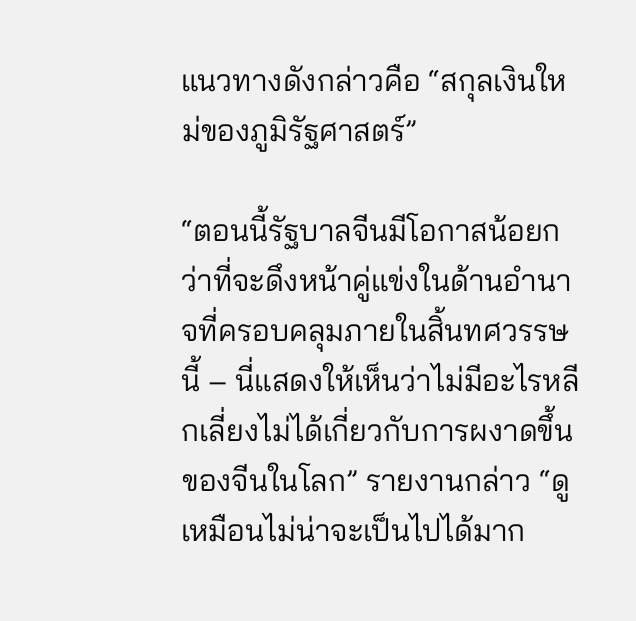แนวทางดังกล่าวคือ “สกุลเงินใหม่ของภูมิรัฐศาสตร์”

“ตอนนี้รัฐบาลจีนมีโอกาสน้อยกว่าที่จะดึงหน้าคู่แข่งในด้านอำนาจที่ครอบคลุมภายในสิ้นทศวรรษนี้ – นี่แสดงให้เห็นว่าไม่มีอะไรหลีกเลี่ยงไม่ได้เกี่ยวกับการผงาดขึ้นของจีนในโลก” รายงานกล่าว “ดูเหมือนไม่น่าจะเป็นไปได้มาก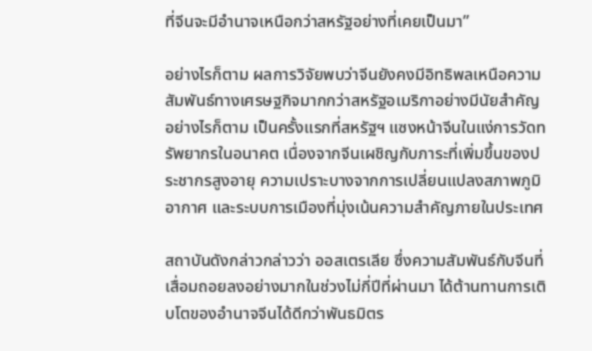ที่จีนจะมีอำนาจเหนือกว่าสหรัฐอย่างที่เคยเป็นมา”

อย่างไรก็ตาม ผลการวิจัยพบว่าจีนยังคงมีอิทธิพลเหนือความสัมพันธ์ทางเศรษฐกิจมากกว่าสหรัฐอเมริกาอย่างมีนัยสำคัญ อย่างไรก็ตาม เป็นครั้งแรกที่สหรัฐฯ แซงหน้าจีนในแง่การวัดทรัพยากรในอนาคต เนื่องจากจีนเผชิญกับภาระที่เพิ่มขึ้นของประชากรสูงอายุ ความเปราะบางจากการเปลี่ยนแปลงสภาพภูมิอากาศ และระบบการเมืองที่มุ่งเน้นความสำคัญภายในประเทศ

สถาบันดังกล่าวกล่าวว่า ออสเตรเลีย ซึ่งความสัมพันธ์กับจีนที่เสื่อมถอยลงอย่างมากในช่วงไม่กี่ปีที่ผ่านมา ได้ต้านทานการเติบโตของอำนาจจีนได้ดีกว่าพันธมิตร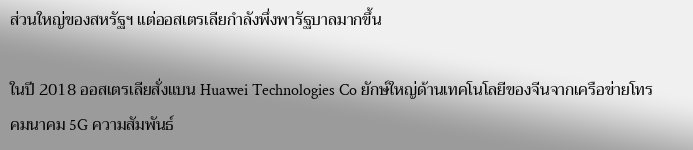ส่วนใหญ่ของสหรัฐฯ แต่ออสเตรเลียกำลังพึ่งพารัฐบาลมากขึ้น

ในปี 2018 ออสเตรเลียสั่งแบน Huawei Technologies Co ยักษ์ใหญ่ด้านเทคโนโลยีของจีนจากเครือข่ายโทรคมนาคม 5G ความสัมพันธ์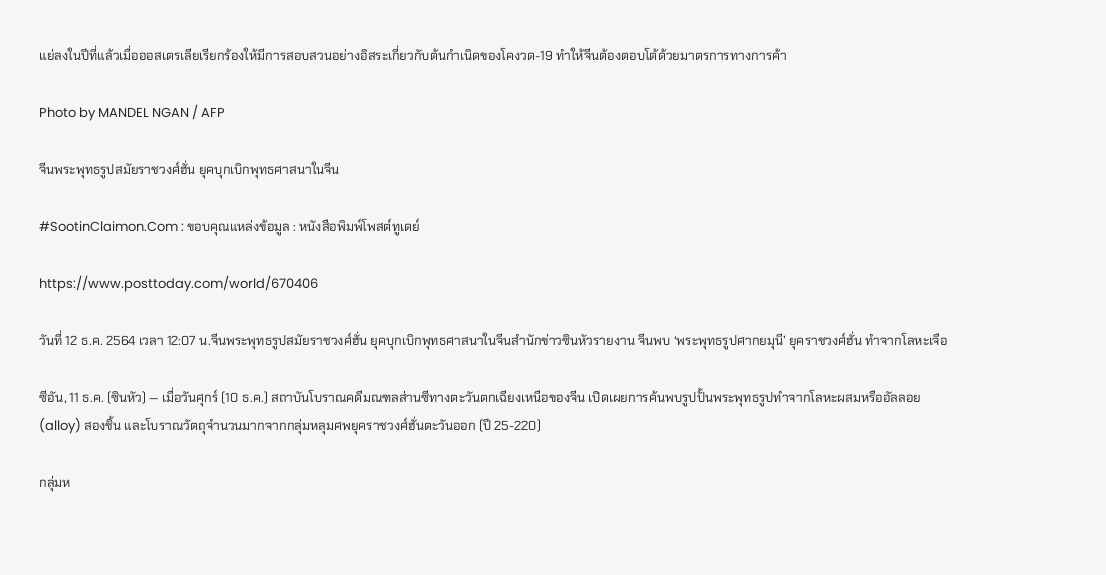แย่ลงในปีที่แล้วเมื่อออสเตรเลียเรียกร้องให้มีการสอบสวนอย่างอิสระเกี่ยวกับต้นกำเนิดของโคงวด-19 ทำให้จีนต้องตอบโต้ด้วยมาตรการทางการค้า

Photo by MANDEL NGAN / AFP

จีนพระพุทธรูปสมัยราชวงศ์ฮั่น ยุคบุกเบิกพุทธศาสนาในจีน

#SootinClaimon.Com : ขอบคุณแหล่งข้อมูล : หนังสือพิมพ์โพสต์ทูเดย์

https://www.posttoday.com/world/670406

วันที่ 12 ธ.ค. 2564 เวลา 12:07 น.จีนพระพุทธรูปสมัยราชวงศ์ฮั่น ยุคบุกเบิกพุทธศาสนาในจีนสำนักข่าวซินหัวรายงาน จีนพบ ‘พระพุทธรูปศากยมุนี’ ยุคราชวงศ์ฮั่น ทำจากโลหะเจือ

ซีอัน, 11 ธ.ค. (ซินหัว) — เมื่อวันศุกร์ (10 ธ.ค.) สถาบันโบราณคดีมณฑลส่านซีทางตะวันตกเฉียงเหนือของจีน เปิดเผยการค้นพบรูปปั้นพระพุทธรูปทำจากโลหะผสมหรืออัลลอย (alloy) สองชิ้น และโบราณวัตถุจำนวนมากจากกลุ่มหลุมศพยุคราชวงศ์ฮั่นตะวันออก (ปี 25-220)

กลุ่มห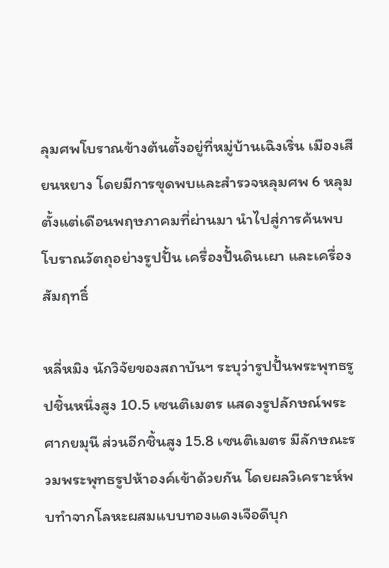ลุมศพโบราณข้างต้นตั้งอยู่ที่หมู่บ้านเฉิงเริ่น เมืองเสียนหยาง โดยมีการขุดพบและสำรวจหลุมศพ 6 หลุม ตั้งแต่เดือนพฤษภาคมที่ผ่านมา นำไปสู่การค้นพบโบราณวัตถุอย่างรูปปั้น เครื่องปั้นดินเผา และเครื่องสัมฤทธิ์

หลี่หมิง นักวิจัยของสถาบันฯ ระบุว่ารูปปั้นพระพุทธรูปชิ้นหนึ่งสูง 10.5 เซนติเมตร แสดงรูปลักษณ์พระศากยมุนี ส่วนอีกชิ้นสูง 15.8 เซนติเมตร มีลักษณะรวมพระพุทธรูปห้าองค์เข้าด้วยกัน โดยผลวิเคราะห์พบทำจากโลหะผสมแบบทองแดงเจือดีบุก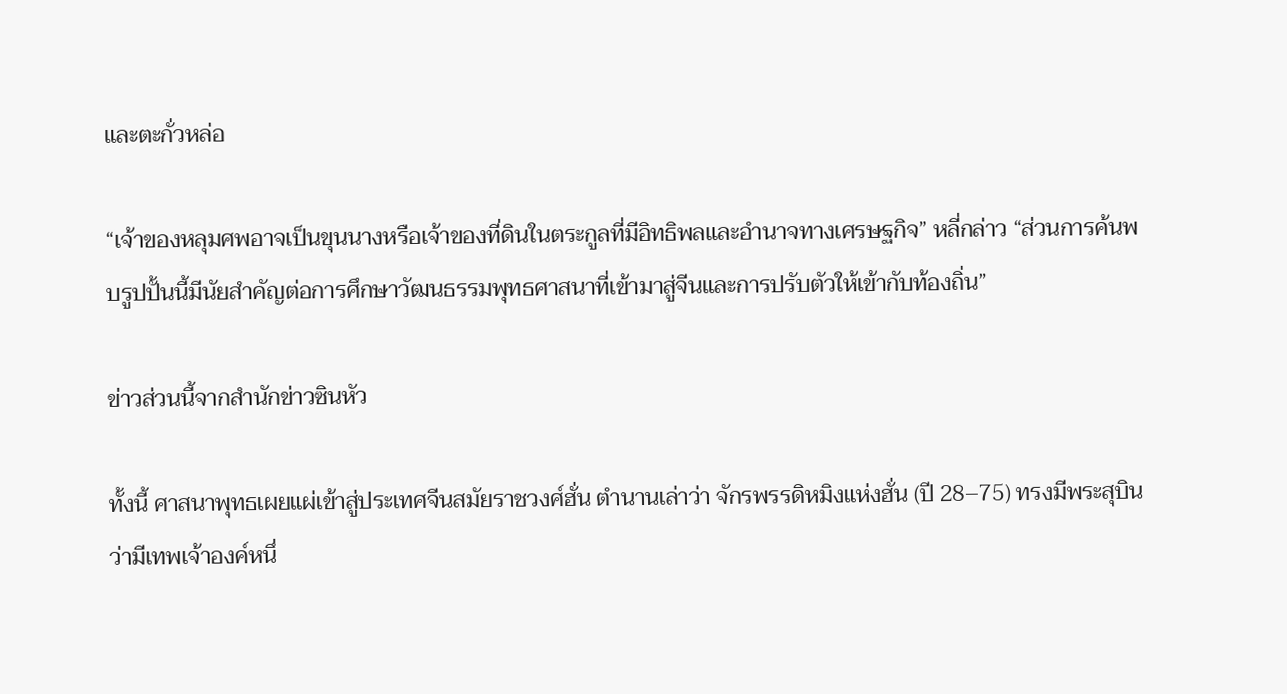และตะกั่วหล่อ

“เจ้าของหลุมศพอาจเป็นขุนนางหรือเจ้าของที่ดินในตระกูลที่มีอิทธิพลและอำนาจทางเศรษฐกิจ” หลี่กล่าว “ส่วนการค้นพบรูปปั้นนี้มีนัยสำคัญต่อการศึกษาวัฒนธรรมพุทธศาสนาที่เข้ามาสู่จีนและการปรับตัวให้เข้ากับท้องถิ่น”

ข่าวส่วนนี้จากสำนักข่าวซินหัว

ทั้งนี้ ศาสนาพุทธเผยแผ่เข้าสู่ประเทศจีนสมัยราชวงศ์ฮั่น ตำนานเล่าว่า จักรพรรดิหมิงแห่งฮั่น (ปี 28–75) ทรงมีพระสุบินว่ามีเทพเจ้าองค์หนึ่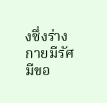งซึ่งร่างกายมีรัศมีขอ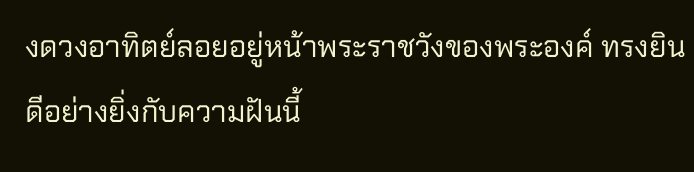งดวงอาทิตย์ลอยอยู่หน้าพระราชวังของพระองค์ ทรงยินดีอย่างยิ่งกับความฝันนี้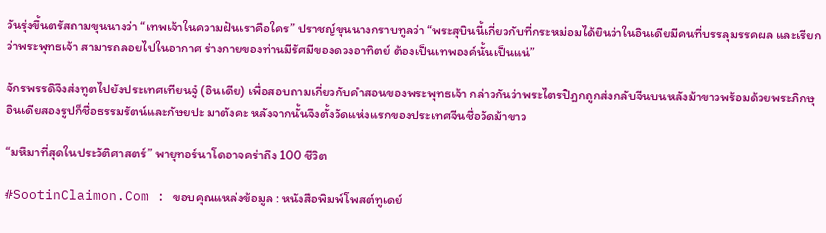วันรุ่งขึ้นตรัสถามขุนนางว่า “เทพเจ้าในความฝันเราคือใคร” ปราชญ์ขุนนางกราบทูลว่า “พระสุบินนี้เกี่ยวกับที่กระหม่อมได้ยินว่าในอินเดียมีคนที่บรรลุมรรคผล และเรียกว่าพระพุทธเจ้า สามารถลอยไปในอากาศ ร่างกายของท่านมีรัศมีของดวงอาทิตย์ ต้องเป็นเทพองค์นั้นเป็นแน่”

จักรพรรดิจึงส่งทูตไปยังประเทศเทียนจู๋ (อินเดีย) เพื่อสอบถามเกี่ยวกับคำสอนของพระพุทธเจ้า กล่าวกันว่าพระไตรปิฎกถูกส่งกลับจีนบนหลังม้าขาวพร้อมด้วยพระภิกษุอินเดียสองรูปก็ชื่อธรรมรัตน์และกัษยปะ มาตังคะ หลังจากนั้นจึงตั้งวัดแห่งแรกของประเทศจีนชื่อวัดม้าขาว

“มหึมาที่สุดในประวัติศาสตร์” พายุทอร์นาโดอาจคร่าถึง 100 ชีวิต

#SootinClaimon.Com : ขอบคุณแหล่งข้อมูล : หนังสือพิมพ์โพสต์ทูเดย์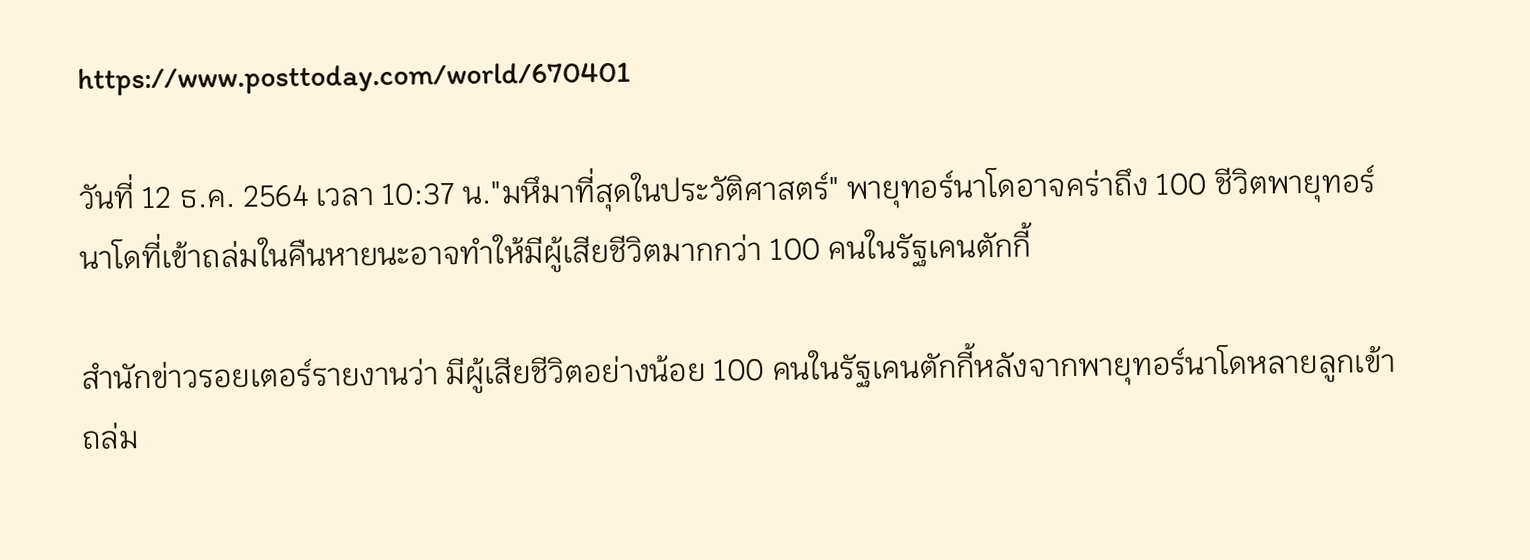https://www.posttoday.com/world/670401

วันที่ 12 ธ.ค. 2564 เวลา 10:37 น."มหึมาที่สุดในประวัติศาสตร์" พายุทอร์นาโดอาจคร่าถึง 100 ชีวิตพายุทอร์นาโดที่เข้าถล่มในคืนหายนะอาจทำให้มีผู้เสียชีวิตมากกว่า 100 คนในรัฐเคนตักกี้

สำนักข่าวรอยเตอร์รายงานว่า มีผู้เสียชีวิตอย่างน้อย 100 คนในรัฐเคนตักกี้หลังจากพายุทอร์นาโดหลายลูกเข้าถล่ม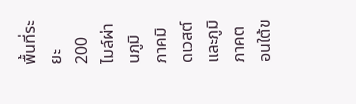พื้นที่ระยะ 200 ไมล์ผ่านภูมิภาคมิดเวสต์และภูมิภาคตอนใต้ข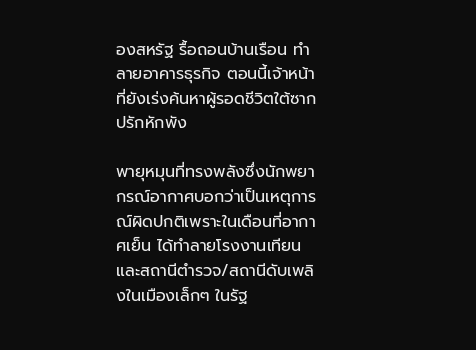องสหรัฐ รื้อถอนบ้านเรือน ทำลายอาคารธุรกิจ ตอนนี้เจ้าหน้าที่ยังเร่งค้นหาผู้รอดชีวิตใต้ซากปรักหักพัง

พายุหมุนที่ทรงพลังซึ่งนักพยากรณ์อากาศบอกว่าเป็นเหตุการณ์ผิดปกติเพราะในเดือนที่อากาศเย็น ได้ทำลายโรงงานเทียน และสถานีตำรวจ/สถานีดับเพลิงในเมืองเล็กๆ ในรัฐ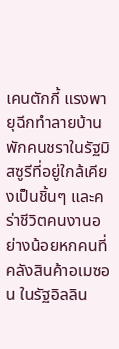เคนตักกี้ แรงพายุฉีกทำลายบ้านพักคนชราในรัฐมิสซูรีที่อยู่ใกล้เคียงเป็นชิ้นๆ และคร่าชีวิตคนงานอย่างน้อยหกคนที่คลังสินค้าอเมซอน ในรัฐอิลลิน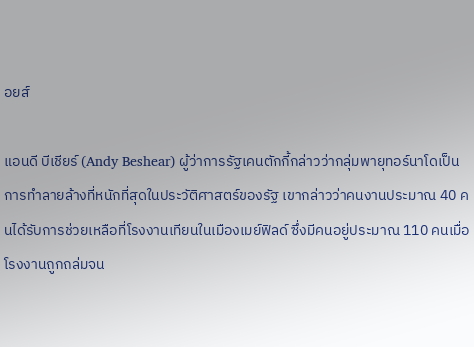อยส์

แอนดี บีเชียร์ (Andy Beshear) ผู้ว่าการรัฐเคนตักกี้กล่าวว่ากลุ่มพายุทอร์นาโดเป็นการทำลายล้างที่หนักที่สุดในประวัติศาสตร์ของรัฐ เขากล่าวว่าคนงานประมาณ 40 คนได้รับการช่วยเหลือที่โรงงานเทียนในเมืองเมย์ฟิลด์ ซึ่งมีคนอยู่ประมาณ 110 คนเมื่อโรงงานถูกถล่มจน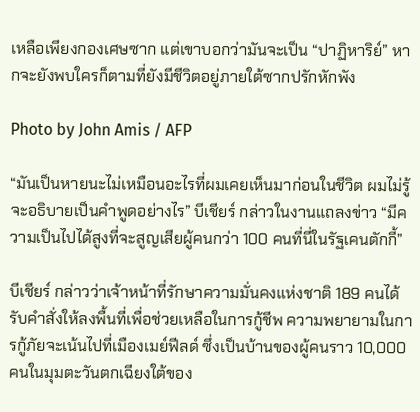เหลือเพียงกองเศษซาก แต่เขาบอกว่ามันจะเป็น “ปาฏิหาริย์” หากจะยังพบใครก็ตามที่ยังมีชีวิตอยู่ภายใต้ซากปรักหักพัง

Photo by John Amis / AFP

“มันเป็นหายนะไม่เหมือนอะไรที่ผมเคยเห็นมาก่อนในชีวิต ผมไม่รู้จะอธิบายเป็นคำพูดอย่างไร” บีเชียร์ กล่าวในงานแถลงข่าว “มีความเป็นไปได้สูงที่จะสูญเสียผู้คนกว่า 100 คนที่นี่ในรัฐเคนตักกี้”

บีเชียร์ กล่าวว่าเจ้าหน้าที่รักษาความมั่นคงแห่งชาติ 189 คนได้รับคำสั่งให้ลงพื้นที่เพื่อช่วยเหลือในการกู้ชีพ ความพยายามในการกู้ภัยจะเน้นไปที่เมืองเมย์ฟีลด์ ซึ่งเป็นบ้านของผู้คนราว 10,000 คนในมุมตะวันตกเฉียงใต้ของ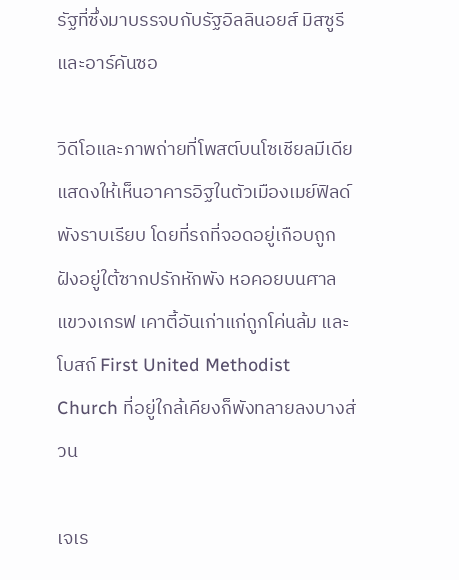รัฐที่ซึ่งมาบรรจบกับรัฐอิลลินอยส์ มิสซูรี และอาร์คันซอ

วิดีโอและภาพถ่ายที่โพสต์บนโซเชียลมีเดียแสดงให้เห็นอาคารอิฐในตัวเมืองเมย์ฟิลด์พังราบเรียบ โดยที่รถที่จอดอยู่เกือบถูกฝังอยู่ใต้ซากปรักหักพัง หอคอยบนศาลแขวงเกรฟ เคาตี้อันเก่าแก่ถูกโค่นล้ม และโบสถ์ First United Methodist Church ที่อยู่ใกล้เคียงก็พังทลายลงบางส่วน

เจเร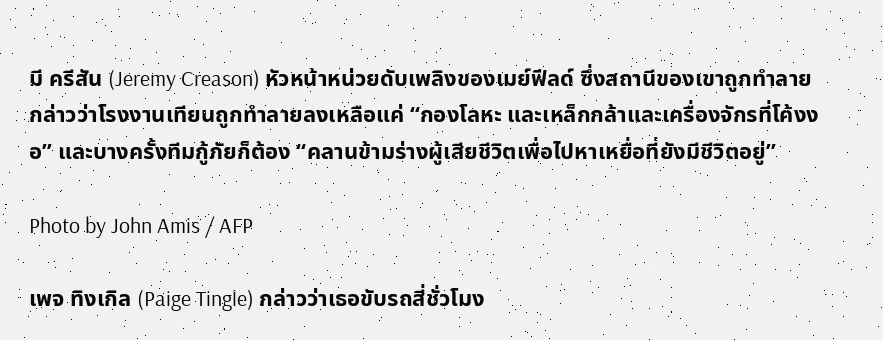มี ครีสัน (Jeremy Creason) หัวหน้าหน่วยดับเพลิงของเมย์ฟีลด์ ซึ่งสถานีของเขาถูกทำลายกล่าวว่าโรงงานเทียนถูกทำลายลงเหลือแค่ “กองโลหะ และเหล็กกล้าและเครื่องจักรที่โค้งงอ” และบางครั้งทีมกู้ภัยก็ต้อง “คลานข้ามร่างผู้เสียชีวิตเพื่อไปหาเหยื่อที่ยังมีชีวิตอยู่”

Photo by John Amis / AFP

เพจ ทิงเกิล (Paige Tingle) กล่าวว่าเธอขับรถสี่ชั่วโมง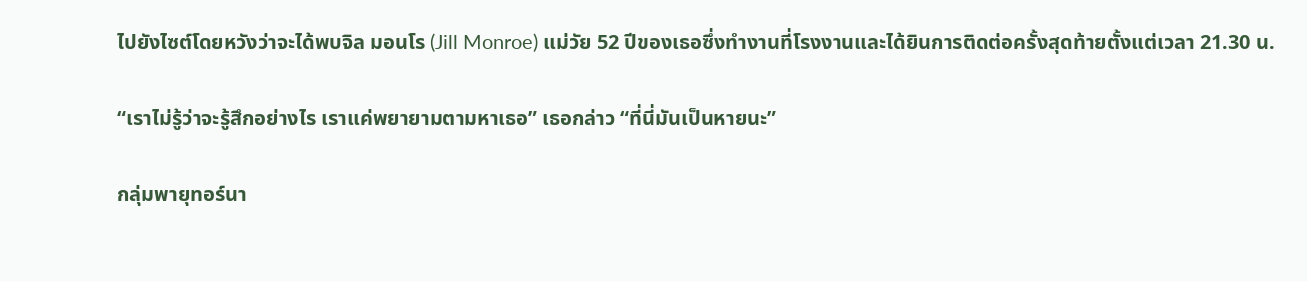ไปยังไซต์โดยหวังว่าจะได้พบจิล มอนโร (Jill Monroe) แม่วัย 52 ปีของเธอซึ่งทำงานที่โรงงานและได้ยินการติดต่อครั้งสุดท้ายตั้งแต่เวลา 21.30 น.

“เราไม่รู้ว่าจะรู้สึกอย่างไร เราแค่พยายามตามหาเธอ” เธอกล่าว “ที่นี่มันเป็นหายนะ”

กลุ่มพายุทอร์นา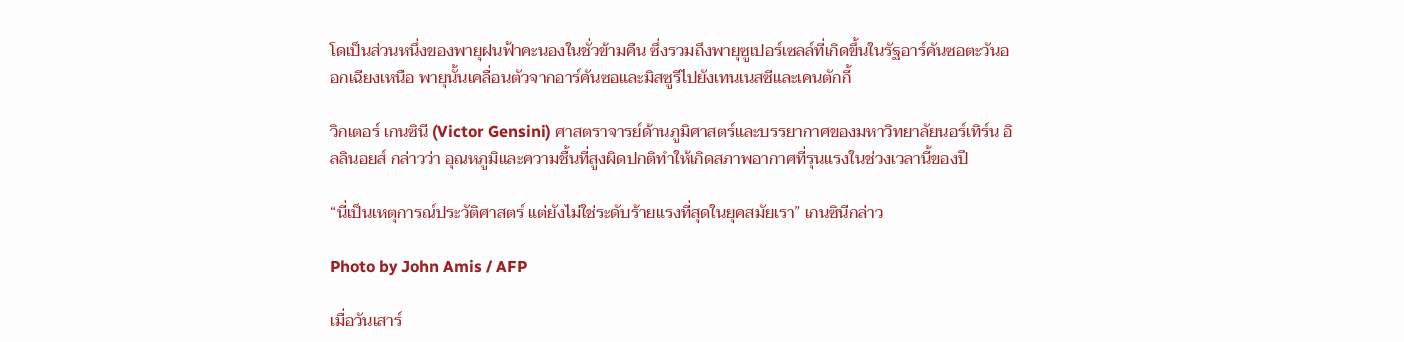โดเป็นส่วนหนึ่งของพายุฝนฟ้าคะนองในชั่วข้ามคืน ซึ่งรวมถึงพายุซูเปอร์เซลล์ที่เกิดขึ้นในรัฐอาร์คันซอตะวันออกเฉียงเหนือ พายุนั้นเคลื่อนตัวจากอาร์คันซอและมิสซูรีไปยังเทนเนสซีและเคนตักกี้

วิกเตอร์ เกนซินี (Victor Gensini) ศาสตราจารย์ด้านภูมิศาสตร์และบรรยากาศของมหาวิทยาลัยนอร์เทิร์น อิลลินอยส์ กล่าวว่า อุณหภูมิและความชื้นที่สูงผิดปกติทำให้เกิดสภาพอากาศที่รุนแรงในช่วงเวลานี้ของปี

“นี่เป็นเหตุการณ์ประวัติศาสตร์ แต่ยังไม่ใช่ระดับร้ายแรงที่สุดในยุคสมัยเรา” เกนซินีกล่าว

Photo by John Amis / AFP

เมื่อวันเสาร์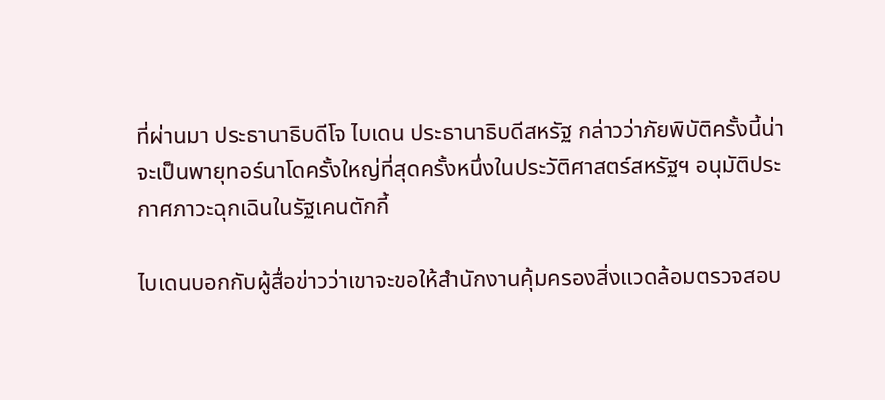ที่ผ่านมา ประธานาธิบดีโจ ไบเดน ประธานาธิบดีสหรัฐ กล่าวว่าภัยพิบัติครั้งนี้น่าจะเป็นพายุทอร์นาโดครั้งใหญ่ที่สุดครั้งหนึ่งในประวัติศาสตร์สหรัฐฯ อนุมัติประกาศภาวะฉุกเฉินในรัฐเคนตักกี้

ไบเดนบอกกับผู้สื่อข่าวว่าเขาจะขอให้สำนักงานคุ้มครองสิ่งแวดล้อมตรวจสอบ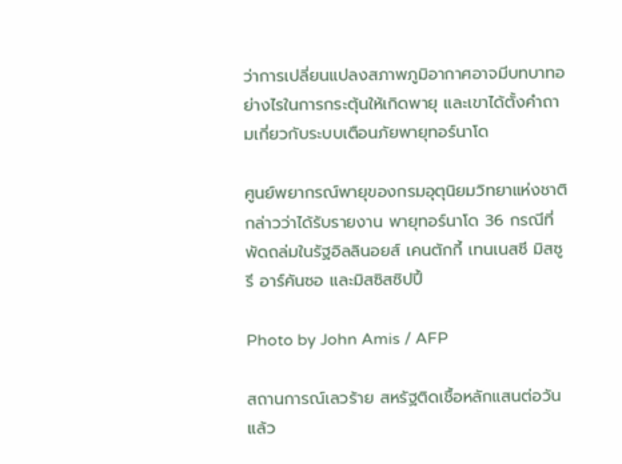ว่าการเปลี่ยนแปลงสภาพภูมิอากาศอาจมีบทบาทอย่างไรในการกระตุ้นให้เกิดพายุ และเขาได้ตั้งคำถามเกี่ยวกับระบบเตือนภัยพายุทอร์นาโด

ศูนย์พยากรณ์พายุของกรมอุตุนิยมวิทยาแห่งชาติกล่าวว่าได้รับรายงาน พายุทอร์นาโด 36 กรณีที่พัดถล่มในรัฐอิลลินอยส์ เคนตักกี้ เทนเนสซี มิสซูรี อาร์คันซอ และมิสซิสซิปปี้

Photo by John Amis / AFP

สถานการณ์เลวร้าย สหรัฐติดเชื้อหลักแสนต่อวันแล้ว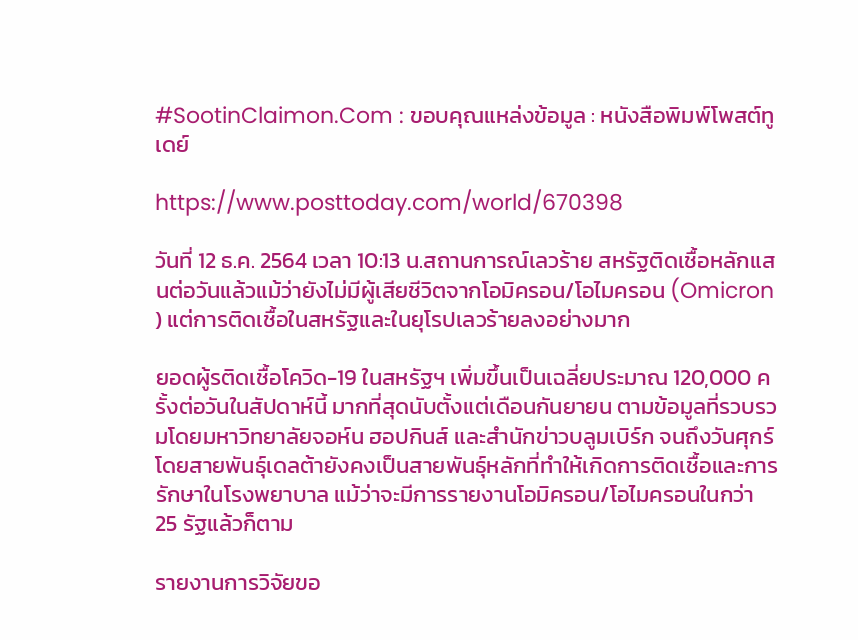#SootinClaimon.Com : ขอบคุณแหล่งข้อมูล : หนังสือพิมพ์โพสต์ทูเดย์

https://www.posttoday.com/world/670398

วันที่ 12 ธ.ค. 2564 เวลา 10:13 น.สถานการณ์เลวร้าย สหรัฐติดเชื้อหลักแสนต่อวันแล้วแม้ว่ายังไม่มีผู้เสียชีวิตจากโอมิครอน/โอไมครอน (Omicron ) แต่การติดเชื้อในสหรัฐและในยุโรปเลวร้ายลงอย่างมาก

ยอดผู้รติดเชื้อโควิด-19 ในสหรัฐฯ เพิ่มขึ้นเป็นเฉลี่ยประมาณ 120,000 ครั้งต่อวันในสัปดาห์นี้ มากที่สุดนับตั้งแต่เดือนกันยายน ตามข้อมูลที่รวบรวมโดยมหาวิทยาลัยจอห์น ฮอปกินส์ และสำนักข่าวบลูมเบิร์ก จนถึงวันศุกร์ โดยสายพันธุ์เดลต้ายังคงเป็นสายพันธุ์หลักที่ทำให้เกิดการติดเชื้อและการรักษาในโรงพยาบาล แม้ว่าจะมีการรายงานโอมิครอน/โอไมครอนในกว่า 25 รัฐแล้วก็ตาม

รายงานการวิจัยขอ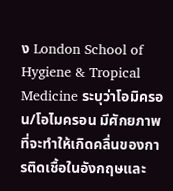ง London School of Hygiene & Tropical Medicine ระบุว่าโอมิครอน/โอไมครอน มีศักยภาพที่จะทำให้เกิดคลื่นของการติดเชื้อในอังกฤษและ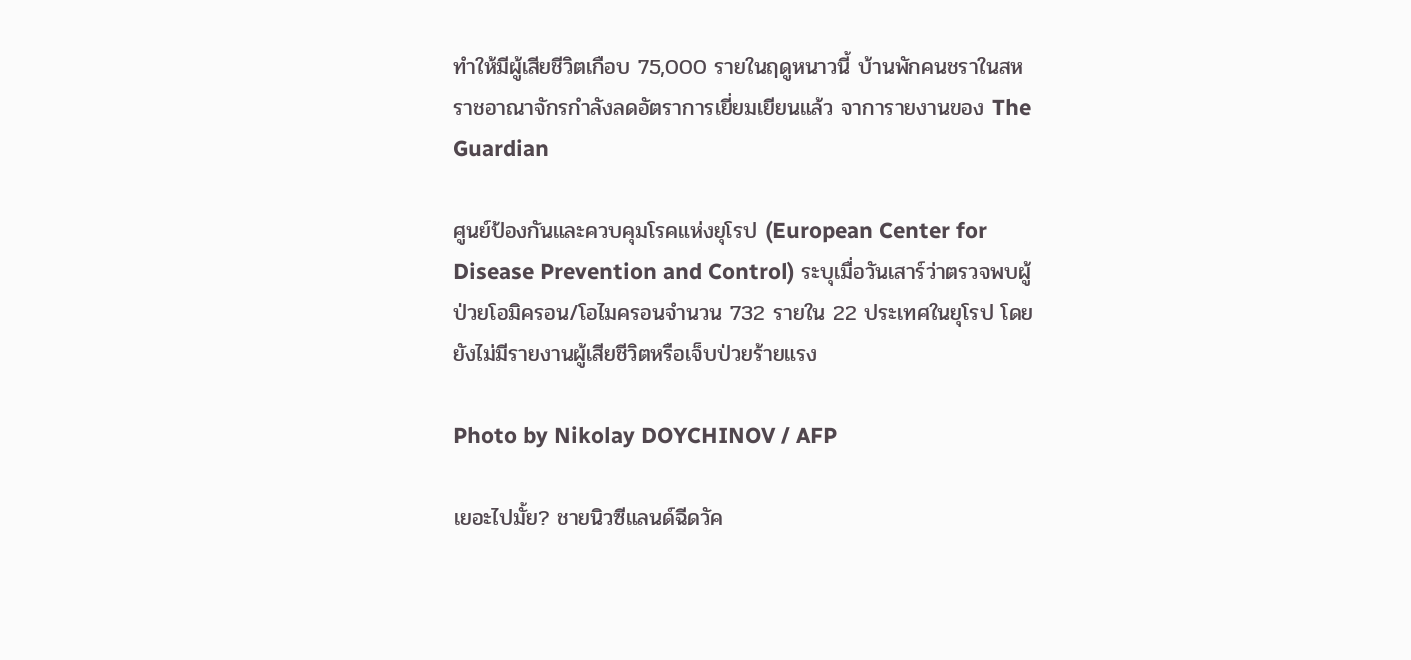ทำให้มีผู้เสียชีวิตเกือบ 75,000 รายในฤดูหนาวนี้ บ้านพักคนชราในสหราชอาณาจักรกำลังลดอัตราการเยี่ยมเยียนแล้ว จาการายงานของ The Guardian

ศูนย์ป้องกันและควบคุมโรคแห่งยุโรป (European Center for Disease Prevention and Control) ระบุเมื่อวันเสาร์ว่าตรวจพบผู้ป่วยโอมิครอน/โอไมครอนจำนวน 732 รายใน 22 ประเทศในยุโรป โดยยังไม่มีรายงานผู้เสียชีวิตหรือเจ็บป่วยร้ายแรง

Photo by Nikolay DOYCHINOV / AFP

เยอะไปมั้ย? ชายนิวซีแลนด์ฉีดวัค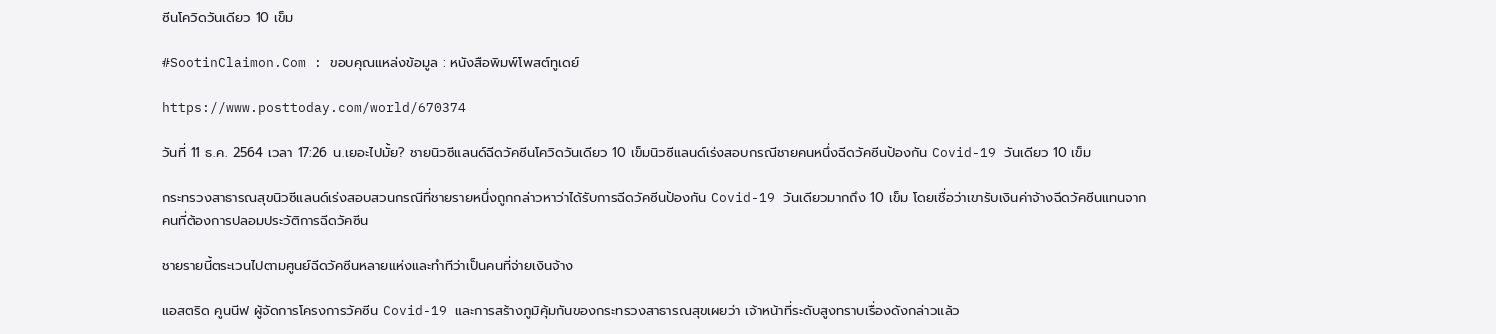ซีนโควิดวันเดียว 10 เข็ม

#SootinClaimon.Com : ขอบคุณแหล่งข้อมูล : หนังสือพิมพ์โพสต์ทูเดย์

https://www.posttoday.com/world/670374

วันที่ 11 ธ.ค. 2564 เวลา 17:26 น.เยอะไปมั้ย? ชายนิวซีแลนด์ฉีดวัคซีนโควิดวันเดียว 10 เข็มนิวซีแลนด์เร่งสอบกรณีชายคนหนึ่งฉีดวัคซีนป้องกัน Covid-19 วันเดียว 10 เข็ม

กระทรวงสาธารณสุขนิวซีแลนด์เร่งสอบสวนกรณีที่ชายรายหนึ่งถูกกล่าวหาว่าได้รับการฉีดวัคซีนป้องกัน Covid-19 วันเดียวมากถึง 10 เข็ม โดยเชื่อว่าเขารับเงินค่าจ้างฉีดวัคซีนแทนจากคนที่ต้องการปลอมประวัติการฉีดวัคซีน

ชายรายนี้ตระเวนไปตามศูนย์ฉีดวัคซีนหลายแห่งและทำทีว่าเป็นคนที่จ่ายเงินจ้าง

แอสตริด คูนนีฟ ผู้จัดการโครงการวัคซีน Covid-19 และการสร้างภูมิคุ้มกันของกระทรวงสาธารณสุขเผยว่า เจ้าหน้าที่ระดับสูงทราบเรื่องดังกล่าวแล้ว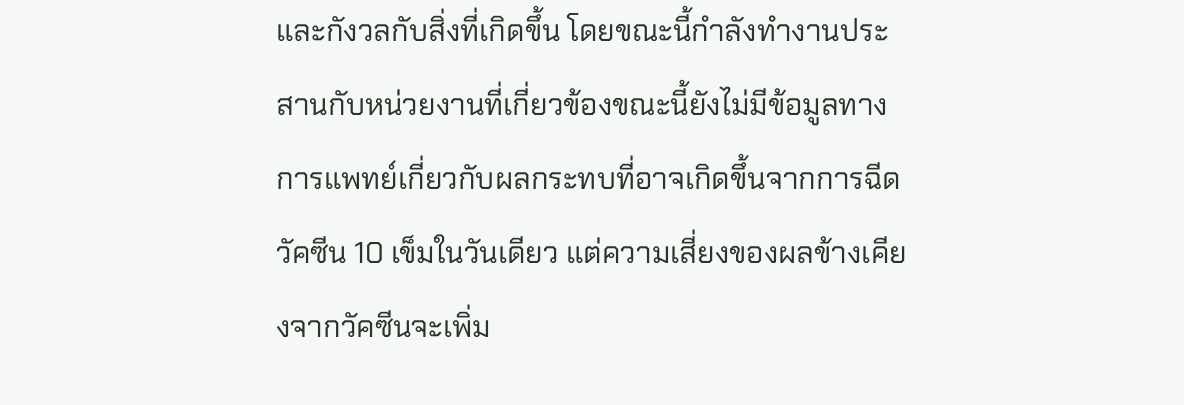และกังวลกับสิ่งที่เกิดขึ้น โดยขณะนี้กำลังทำงานประสานกับหน่วยงานที่เกี่ยวข้องขณะนี้ยังไม่มีข้อมูลทางการแพทย์เกี่ยวกับผลกระทบที่อาจเกิดขึ้นจากการฉีดวัคซีน 10 เข็มในวันเดียว แต่ความเสี่ยงของผลข้างเคียงจากวัคซีนจะเพิ่ม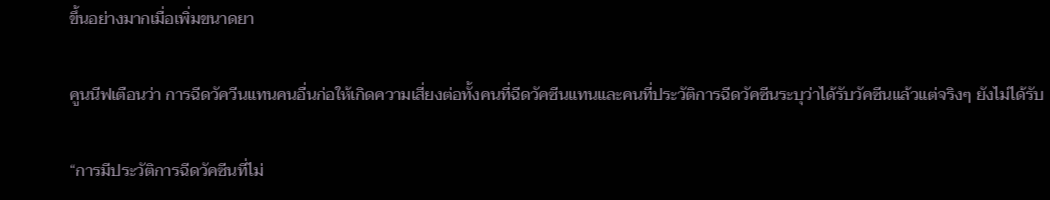ขึ้นอย่างมากเมื่อเพิ่มขนาดยา

คูนนีฟเตือนว่า การฉีดวัควีนแทนคนอื่นก่อให้เกิดความเสี่ยงต่อทั้งคนที่ฉีดวัคซีนแทนและคนที่ประวัติการฉีดวัคซีนระบุว่าได้รับวัคซีนแล้วแต่จริงๆ ยังไม่ได้รับ

“การมีประวัติการฉีดวัคซีนที่ไม่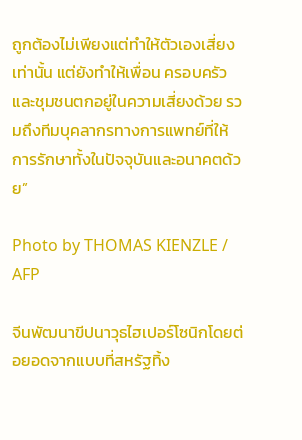ถูกต้องไม่เพียงแต่ทำให้ตัวเองเสี่ยงเท่านั้น แต่ยังทำให้เพื่อน ครอบครัว และชุมชนตกอยู่ในความเสี่ยงด้วย รวมถึงทีมบุคลากรทางการแพทย์ที่ให้การรักษาทั้งในปัจจุบันและอนาคตด้วย”

Photo by THOMAS KIENZLE / AFP

จีนพัฒนาขีปนาวุธไฮเปอร์โซนิกโดยต่อยอดจากแบบที่สหรัฐทิ้ง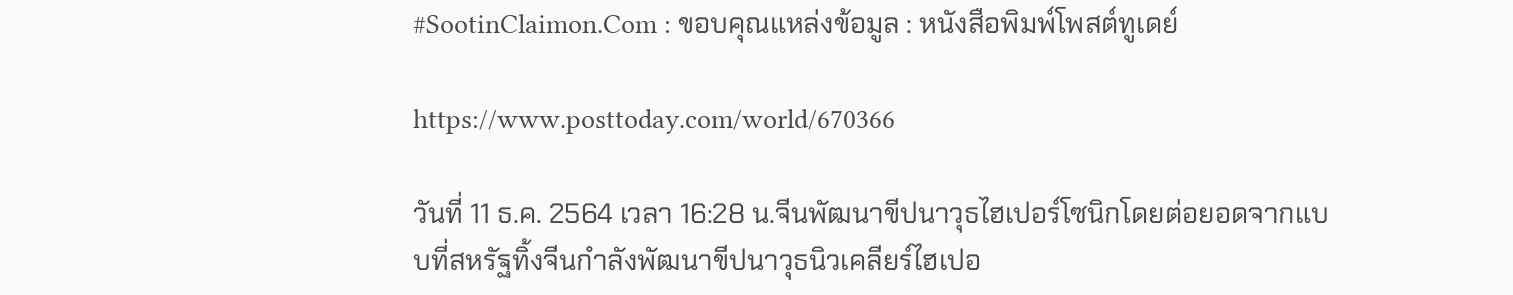#SootinClaimon.Com : ขอบคุณแหล่งข้อมูล : หนังสือพิมพ์โพสต์ทูเดย์

https://www.posttoday.com/world/670366

วันที่ 11 ธ.ค. 2564 เวลา 16:28 น.จีนพัฒนาขีปนาวุธไฮเปอร์โซนิกโดยต่อยอดจากแบบที่สหรัฐทิ้งจีนกำลังพัฒนาขีปนาวุธนิวเคลียร์ไฮเปอ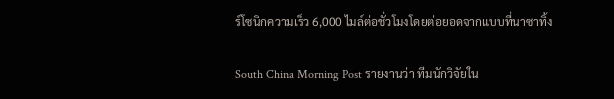ร์โซนิกความเร็ว 6,000 ไมล์ต่อชั่วโมงโดยต่อยอดจากแบบที่นาซาทิ้ง

South China Morning Post รายงานว่า ทีมนักวิจัยใน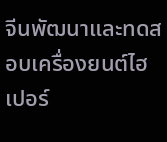จีนพัฒนาและทดสอบเครื่องยนต์ไฮเปอร์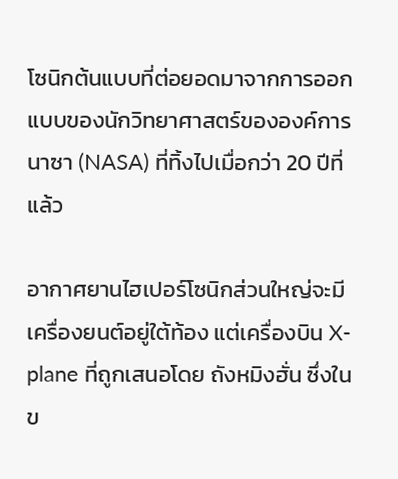โซนิกต้นแบบที่ต่อยอดมาจากการออกแบบของนักวิทยาศาสตร์ขององค์การนาซา (NASA) ที่ทิ้งไปเมื่อกว่า 20 ปีที่แล้ว

อากาศยานไฮเปอร์โซนิกส่วนใหญ่จะมีเครื่องยนต์อยู่ใต้ท้อง แต่เครื่องบิน X-plane ที่ถูกเสนอโดย ถังหมิงฮั่น ซึ่งในข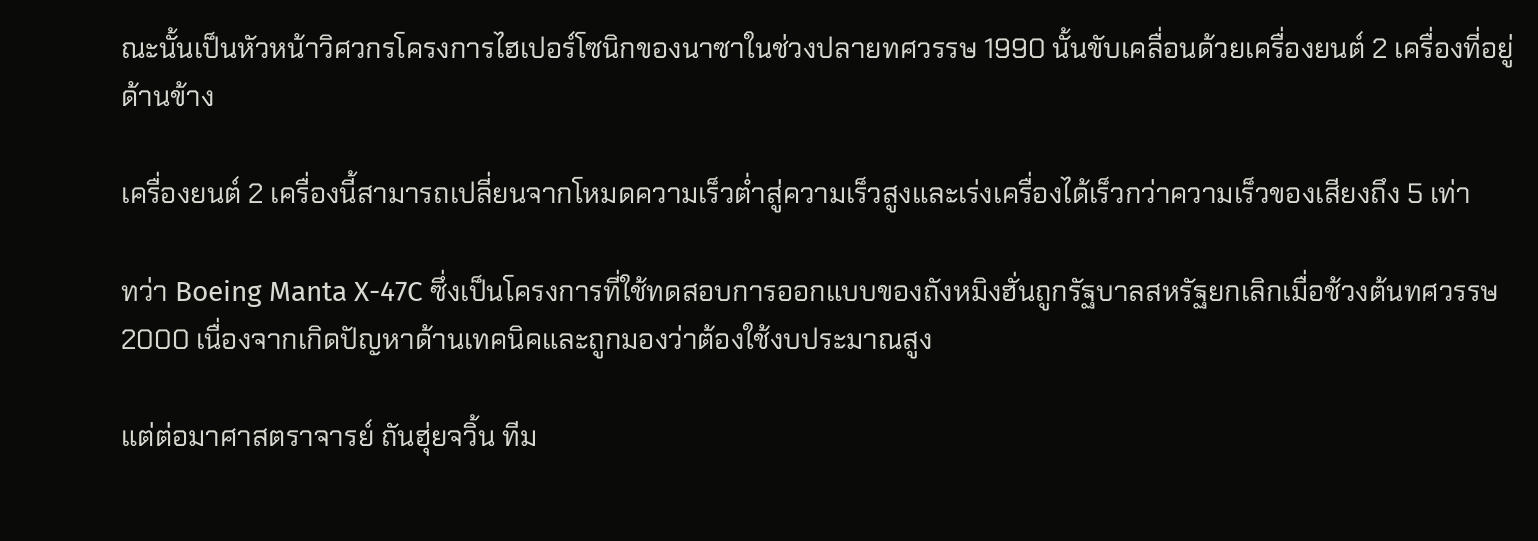ณะนั้นเป็นหัวหน้าวิศวกรโครงการไฮเปอร์โซนิกของนาซาในช่วงปลายทศวรรษ 1990 นั้นขับเคลื่อนด้วยเครื่องยนต์ 2 เครื่องที่อยู่ด้านข้าง

เครื่องยนต์ 2 เครื่องนี้สามารถเปลี่ยนจากโหมดความเร็วต่ำสู่ความเร็วสูงและเร่งเครื่องได้เร็วกว่าความเร็วของเสียงถึง 5 เท่า

ทว่า Boeing Manta X-47C ซึ่งเป็นโครงการที่ใช้ทดสอบการออกแบบของถังหมิงฮั่นถูกรัฐบาลสหรัฐยกเลิกเมื่อช้วงต้นทศวรรษ 2000 เนื่องจากเกิดปัญหาด้านเทคนิคและถูกมองว่าต้องใช้งบประมาณสูง

แต่ต่อมาศาสตราจารย์ ถันฮุ่ยจวิ้น ทีม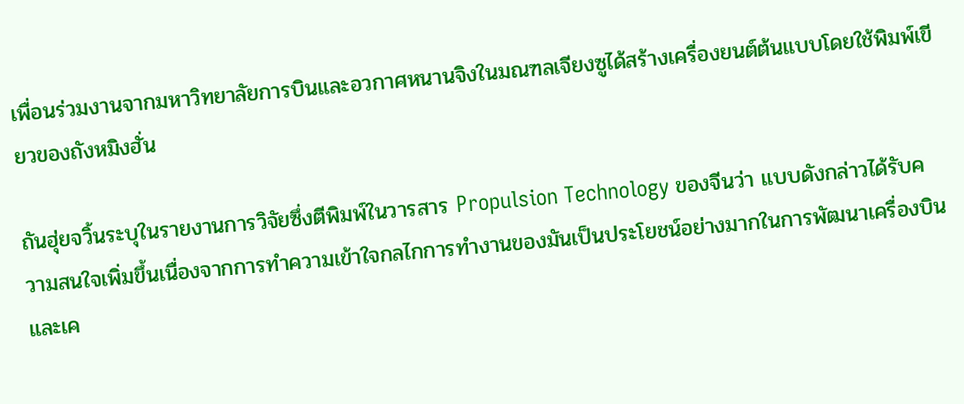เพื่อนร่วมงานจากมหาวิทยาลัยการบินและอวกาศหนานจิงในมณฑลเจียงซูได้สร้างเครื่องยนต์ต้นแบบโดยใช้พิมพ์เขียวของถังหมิงฮั่น

ถันฮุ่ยจวิ้นระบุในรายงานการวิจัยซึ่งตีพิมพ์ในวารสาร Propulsion Technology ของจีนว่า แบบดังกล่าวได้รับความสนใจเพิ่มขึ้นเนื่องจากการทำความเข้าใจกลไกการทำงานของมันเป็นประโยชน์อย่างมากในการพัฒนาเครื่องบินและเค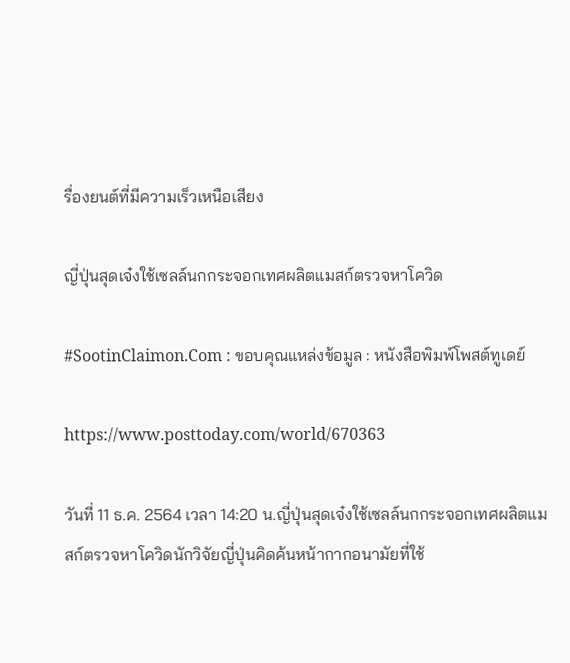รื่องยนต์ที่มีความเร็วเหนือเสียง

ญี่ปุ่นสุดเจ๋งใช้เซลล์นกกระจอกเทศผลิตแมสก์ตรวจหาโควิด

#SootinClaimon.Com : ขอบคุณแหล่งข้อมูล : หนังสือพิมพ์โพสต์ทูเดย์

https://www.posttoday.com/world/670363

วันที่ 11 ธ.ค. 2564 เวลา 14:20 น.ญี่ปุ่นสุดเจ๋งใช้เซลล์นกกระจอกเทศผลิตแมสก์ตรวจหาโควิดนักวิจัยญี่ปุ่นคิดค้นหน้ากากอนามัยที่ใช้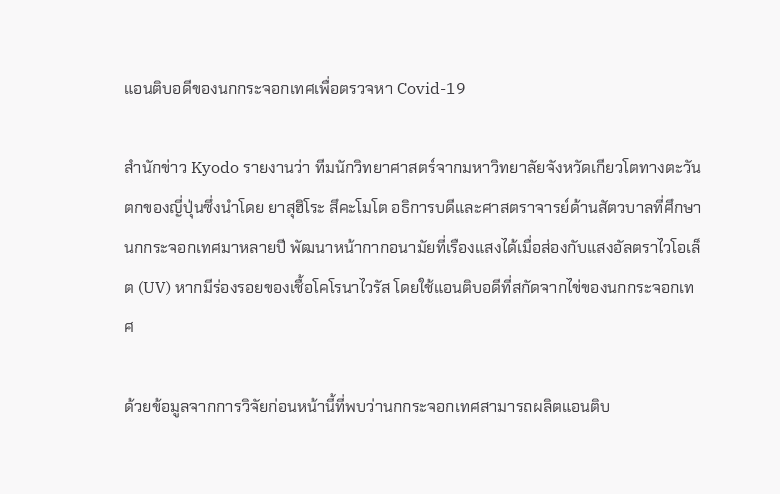แอนติบอดีของนกกระจอกเทศเพื่อตรวจหา Covid-19

สำนักข่าว Kyodo รายงานว่า ทีมนักวิทยาศาสตร์จากมหาวิทยาลัยจังหวัดเกียวโตทางตะวันตกของญี่ปุ่นซึ่งนำโดย ยาสุฮิโระ สึคะโมโต อธิการบดีและศาสตราจารย์ด้านสัตวบาลที่ศึกษานกกระจอกเทศมาหลายปี พัฒนาหน้ากากอนามัยที่เรืองแสงได้เมื่อส่องกับแสงอัลตราไวโอเล็ต (UV) หากมีร่องรอยของเชื้อโคโรนาไวรัส โดยใช้แอนติบอดีที่สกัดจากไข่ของนกกระจอกเทศ

ด้วยข้อมูลจากการวิจัยก่อนหน้านี้ที่พบว่านกกระจอกเทศสามารถผลิตแอนติบ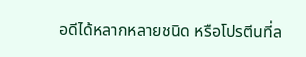อดีได้หลากหลายชนิด หรือโปรตีนที่ล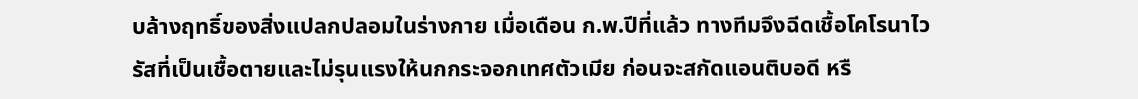บล้างฤทธิ์ของสิ่งแปลกปลอมในร่างกาย เมื่อเดือน ก.พ.ปีที่แล้ว ทางทีมจึงฉีดเชื้อโคโรนาไวรัสที่เป็นเชื้อตายและไม่รุนแรงให้นกกระจอกเทศตัวเมีย ก่อนจะสกัดแอนติบอดี หรื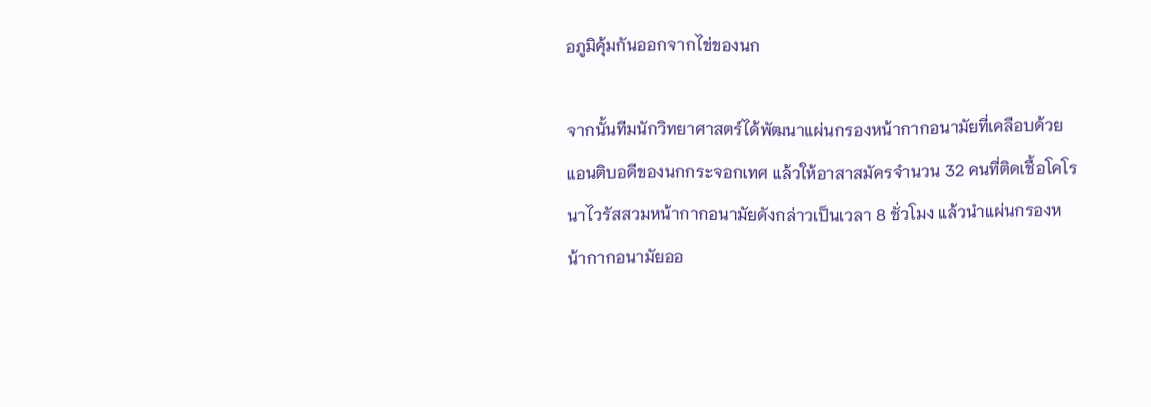อภูมิคุ้มกันออกจากไข่ของนก

จากนั้นทีมนักวิทยาศาสตร์ได้พัฒนาแผ่นกรองหน้ากากอนามัยที่เคลือบด้วยแอนติบอดีของนกกระจอกเทศ แล้วให้อาสาสมัครจำนวน 32 คนที่ติดเชื้อโคโรนาไวรัสสวมหน้ากากอนามัยดังกล่าวเป็นเวลา 8 ชั่วโมง แล้วนำแผ่นกรองหน้ากากอนามัยออ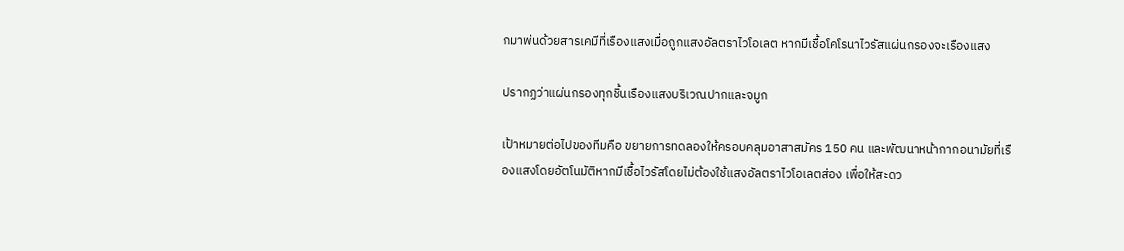กมาพ่นด้วยสารเคมีที่เรืองแสงเมื่อถูกแสงอัลตราไวโอเลต หากมีเชื้อโคโรนาไวรัสแผ่นกรองจะเรืองแสง

ปรากฏว่าแผ่นกรองทุกชิ้นเรืองแสงบริเวณปากและจมูก

เป้าหมายต่อไปของทีมคือ ขยายการทดลองให้ครอบคลุมอาสาสมัคร 150 คน และพัฒนาหน้ากากอนามัยที่เรืองแสงโดยอัตโนมัติหากมีเชื้อไวรัสโดยไม่ต้องใช้แสงอัลตราไวโอเลตส่อง เพื่อให้สะดว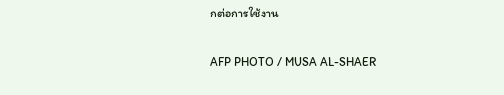กต่อการใช้งาน

AFP PHOTO / MUSA AL-SHAER